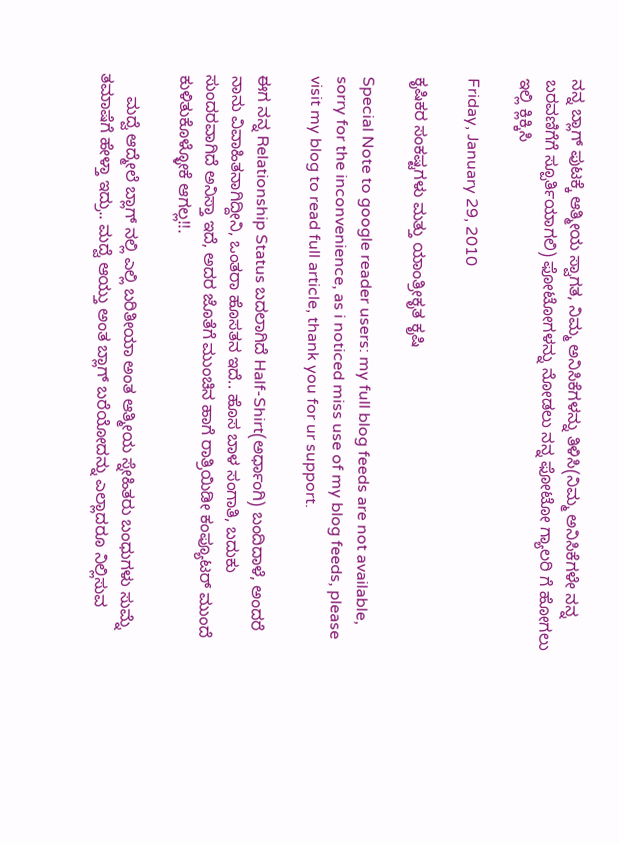ನನ್ನ ಬ್ಲಾಗ್ ಪುಟಕ್ಕೆ ಆತ್ಮೀಯ ಸ್ವಾಗತ, ನಿಮ್ಮ ಅನಿಸಿಕೆಗಳನ್ನು ತಿಳಿಸಿ(ನಿಮ್ಮ ಅನಿಸಿಕೆಗಳೇ ನನ್ನ ಬರವಣಿಗೆಗೆ ಸ್ಪೂರ್ತಿಯಾಗಲಿ) ಫೋಟೋಗಳನ್ನು ನೋಡಲು ನನ್ನ ಫೋಟೋ ಗ್ಯಾಲರಿ ಗೆ ಹೋಗಲು ಇಲ್ಲಿ ಕ್ಲಿಕ್ಕಿಸಿ

Friday, January 29, 2010

ಕೃಷಿಕರ ಸಂಕಷ್ಟಗಳು ಮತ್ತು ಯಾಂತ್ರೀಕೃತ ಕೃಷಿ

Special Note to google reader users: my full blog feeds are not available, sorry for the inconvenience, as i noticed miss use of my blog feeds, please visit my blog to read full article, thank you for ur support.

ಈಗ ನನ್ನ Relationship Status ಬದಲಾಗಿದೆ Half-Shirt(ಅರ್ಧಾಂಗಿ) ಬಂದಿದಾಳೆ, ಅಂದರೆ ನಾನು ವಿವಾಹಿತನಾಗಿದ್ದೀನಿ, ಒಂತರಾ ಹೊಸತನ ಇದೆ.. ಹೊಸ ಬಾಳ ಸಂಗಾತಿ, ಬದುಕು ಸುಂದರವಾಗಿದೆ ಅನಿಸ್ತಾ ಇದೆ, ಅದರ ಜೊತೆಗೆ ಮುಂಚಿನ ಹಾಗೆ ರಾತ್ರಿಯಿಡೀ ಕಂಪ್ಯೂಟರ್ ಮುಂದೆ ಕುಳಿತುಕೊಳ್ಳೋಕೆ ಆಗಲ್ಲ!!.

     ಮದ್ವೆ ಆದ್ಮೇಲೆ ಬ್ಲಾಗ್ ನಲ್ಲಿ ಎಲ್ಲಿ ಬರಿತೀಯಾ ಅಂತ ಆತ್ಮೀಯ ಸ್ನೇಹಿತರು ಬಂಧುಗಳು ಸುಮ್ನೆ ತಮಾಷೆಗೆ ಹೇಳ್ತಾ ಇದ್ರು.. ಮದ್ವೆ ಆಯ್ತು ಅಂತ ಬ್ಲಾಗ್ ಬರೆಯೋದನ್ನು ಎಲ್ಲಾದರೂ ನಿಲ್ಲಿಸುವ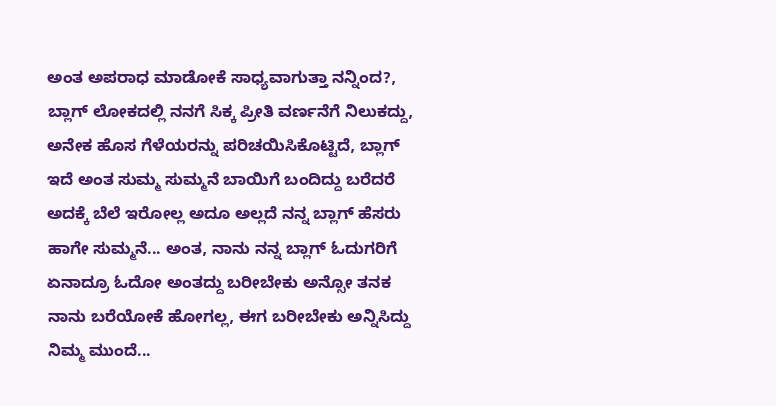ಅಂತ ಅಪರಾಧ ಮಾಡೋಕೆ ಸಾಧ್ಯವಾಗುತ್ತಾ ನನ್ನಿಂದ?, ಬ್ಲಾಗ್ ಲೋಕದಲ್ಲಿ ನನಗೆ ಸಿಕ್ಕ ಪ್ರೀತಿ ವರ್ಣನೆಗೆ ನಿಲುಕದ್ದು, ಅನೇಕ ಹೊಸ ಗೆಳೆಯರನ್ನು ಪರಿಚಯಿಸಿಕೊಟ್ಟಿದೆ, ಬ್ಲಾಗ್ ಇದೆ ಅಂತ ಸುಮ್ಮ ಸುಮ್ಮನೆ ಬಾಯಿಗೆ ಬಂದಿದ್ದು ಬರೆದರೆ ಅದಕ್ಕೆ ಬೆಲೆ ಇರೋಲ್ಲ ಅದೂ ಅಲ್ಲದೆ ನನ್ನ ಬ್ಲಾಗ್ ಹೆಸರು ಹಾಗೇ ಸುಮ್ಮನೆ... ಅಂತ, ನಾನು ನನ್ನ ಬ್ಲಾಗ್ ಓದುಗರಿಗೆ ಏನಾದ್ರೂ ಓದೋ ಅಂತದ್ದು ಬರೀಬೇಕು ಅನ್ಸೋ ತನಕ ನಾನು ಬರೆಯೋಕೆ ಹೋಗಲ್ಲ, ಈಗ ಬರೀಬೇಕು ಅನ್ನಿಸಿದ್ದು ನಿಮ್ಮ ಮುಂದೆ...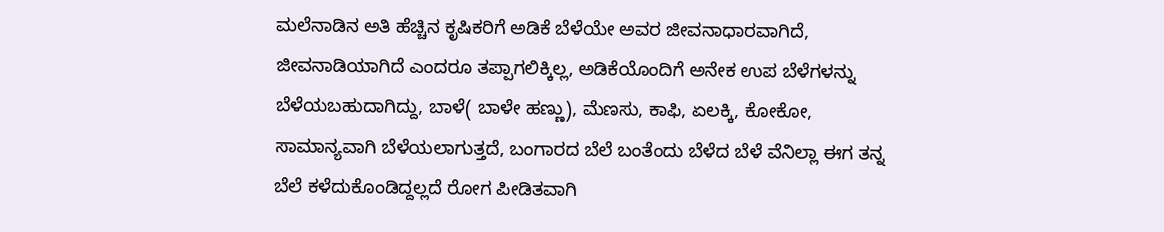ಮಲೆನಾಡಿನ ಅತಿ ಹೆಚ್ಚಿನ ಕೃಷಿಕರಿಗೆ ಅಡಿಕೆ ಬೆಳೆಯೇ ಅವರ ಜೀವನಾಧಾರವಾಗಿದೆ, ಜೀವನಾಡಿಯಾಗಿದೆ ಎಂದರೂ ತಪ್ಪಾಗಲಿಕ್ಕಿಲ್ಲ, ಅಡಿಕೆಯೊಂದಿಗೆ ಅನೇಕ ಉಪ ಬೆಳೆಗಳನ್ನು ಬೆಳೆಯಬಹುದಾಗಿದ್ದು, ಬಾಳೆ( ಬಾಳೇ ಹಣ್ಣು), ಮೆಣಸು, ಕಾಫಿ, ಏಲಕ್ಕಿ, ಕೋಕೋ, ಸಾಮಾನ್ಯವಾಗಿ ಬೆಳೆಯಲಾಗುತ್ತದೆ, ಬಂಗಾರದ ಬೆಲೆ ಬಂತೆಂದು ಬೆಳೆದ ಬೆಳೆ ವೆನಿಲ್ಲಾ ಈಗ ತನ್ನ ಬೆಲೆ ಕಳೆದುಕೊಂಡಿದ್ದಲ್ಲದೆ ರೋಗ ಪೀಡಿತವಾಗಿ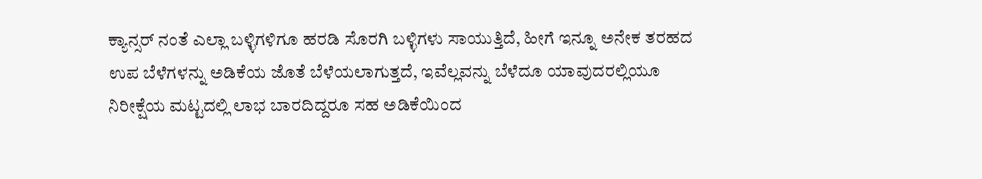ಕ್ಯಾನ್ಸರ್ ನಂತೆ ಎಲ್ಲಾ ಬಳ್ಳಿಗಳಿಗೂ ಹರಡಿ ಸೊರಗಿ ಬಳ್ಳಿಗಳು ಸಾಯುತ್ತಿದೆ, ಹೀಗೆ ಇನ್ನೂ ಅನೇಕ ತರಹದ ಉಪ ಬೆಳೆಗಳನ್ನು ಅಡಿಕೆಯ ಜೊತೆ ಬೆಳೆಯಲಾಗುತ್ತದೆ, ಇವೆಲ್ಲವನ್ನು ಬೆಳೆದೂ ಯಾವುದರಲ್ಲಿಯೂ ನಿರೀಕ್ಷೆಯ ಮಟ್ಟದಲ್ಲಿ ಲಾಭ ಬಾರದಿದ್ದರೂ ಸಹ ಅಡಿಕೆಯಿಂದ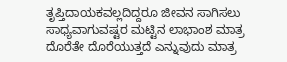ತೃಪ್ತಿದಾಯಕವಲ್ಲದಿದ್ದರೂ ಜೀವನ ಸಾಗಿಸಲು ಸಾಧ್ಯವಾಗುವಷ್ಟರ ಮಟ್ಟಿನ ಲಾಭಾಂಶ ಮಾತ್ರ ದೊರೆತೇ ದೊರೆಯುತ್ತದೆ ಎನ್ನುವುದು ಮಾತ್ರ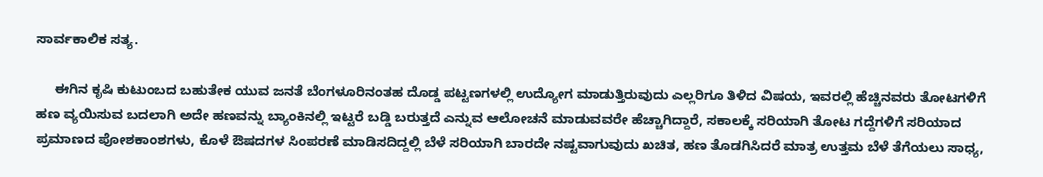ಸಾರ್ವಕಾಲಿಕ ಸತ್ಯ.

     ಈಗಿನ ಕೃಷಿ ಕುಟುಂಬದ ಬಹುತೇಕ ಯುವ ಜನತೆ ಬೆಂಗಳೂರಿನಂತಹ ದೊಡ್ಡ ಪಟ್ಟಣಗಳಲ್ಲಿ ಉದ್ಯೋಗ ಮಾಡುತ್ತಿರುವುದು ಎಲ್ಲರಿಗೂ ತಿಳಿದ ವಿಷಯ, ಇವರಲ್ಲಿ ಹೆಚ್ಚಿನವರು ತೋಟಗಳಿಗೆ ಹಣ ವ್ಯಯಿಸುವ ಬದಲಾಗಿ ಅದೇ ಹಣವನ್ನು ಬ್ಯಾಂಕಿನಲ್ಲಿ ಇಟ್ಟರೆ ಬಡ್ಡಿ ಬರುತ್ತದೆ ಎನ್ನುವ ಆಲೋಚನೆ ಮಾಡುವವರೇ ಹೆಚ್ಚಾಗಿದ್ದಾರೆ, ಸಕಾಲಕ್ಕೆ ಸರಿಯಾಗಿ ತೋಟ ಗದ್ದೆಗಳಿಗೆ ಸರಿಯಾದ ಪ್ರಮಾಣದ ಪೋಶಕಾಂಶಗಳು, ಕೊಳೆ ಔಷದಗಳ ಸಿಂಪರಣೆ ಮಾಡಿಸದಿದ್ದಲ್ಲಿ ಬೆಳೆ ಸರಿಯಾಗಿ ಬಾರದೇ ನಷ್ಟವಾಗುವುದು ಖಚಿತ, ಹಣ ತೊಡಗಿಸಿದರೆ ಮಾತ್ರ ಉತ್ತಮ ಬೆಳೆ ತೆಗೆಯಲು ಸಾಧ್ಯ,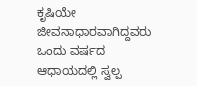ಕೃಷಿಯೇ ಜೀವನಾಧಾರವಾಗಿದ್ದವರು ಒಂದು ವರ್ಷದ ಆಧಾಯದಲ್ಲಿ ಸ್ವಲ್ಪ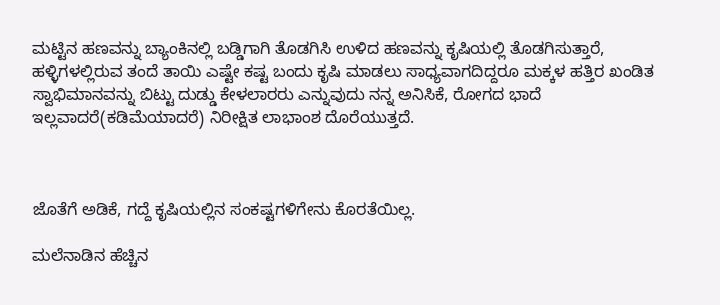ಮಟ್ಟಿನ ಹಣವನ್ನು ಬ್ಯಾಂಕಿನಲ್ಲಿ ಬಡ್ಡಿಗಾಗಿ ತೊಡಗಿಸಿ ಉಳಿದ ಹಣವನ್ನು ಕೃಷಿಯಲ್ಲಿ ತೊಡಗಿಸುತ್ತಾರೆ, ಹಳ್ಳಿಗಳಲ್ಲಿರುವ ತಂದೆ ತಾಯಿ ಎಷ್ಟೇ ಕಷ್ಟ ಬಂದು ಕೃಷಿ ಮಾಡಲು ಸಾಧ್ಯವಾಗದಿದ್ದರೂ ಮಕ್ಕಳ ಹತ್ತಿರ ಖಂಡಿತ ಸ್ವಾಭಿಮಾನವನ್ನು ಬಿಟ್ಟು ದುಡ್ಡು ಕೇಳಲಾರರು ಎನ್ನುವುದು ನನ್ನ ಅನಿಸಿಕೆ, ರೋಗದ ಭಾದೆ ಇಲ್ಲವಾದರೆ(ಕಡಿಮೆಯಾದರೆ) ನಿರೀಕ್ಷಿತ ಲಾಭಾಂಶ ದೊರೆಯುತ್ತದೆ.



ಜೊತೆಗೆ ಅಡಿಕೆ, ಗದ್ದೆ ಕೃಷಿಯಲ್ಲಿನ ಸಂಕಷ್ಟಗಳಿಗೇನು ಕೊರತೆಯಿಲ್ಲ.

ಮಲೆನಾಡಿನ ಹೆಚ್ಚಿನ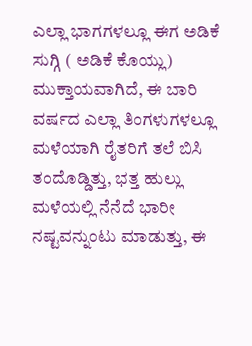ಎಲ್ಲಾ ಭಾಗಗಳಲ್ಲೂ ಈಗ ಅಡಿಕೆ ಸುಗ್ಗಿ ( ಅಡಿಕೆ ಕೊಯ್ಲು) ಮುಕ್ತಾಯವಾಗಿದೆ, ಈ ಬಾರಿ ವರ್ಷದ ಎಲ್ಲಾ ತಿಂಗಳುಗಳಲ್ಲೂ ಮಳೆಯಾಗಿ ರೈತರಿಗೆ ತಲೆ ಬಿಸಿ ತಂದೊಡ್ಡಿತ್ತು, ಭತ್ತ ಹುಲ್ಲು ಮಳೆಯಲ್ಲಿ ನೆನೆದೆ ಭಾರೀ ನಷ್ಟವನ್ನುಂಟು ಮಾಡುತ್ತು, ಈ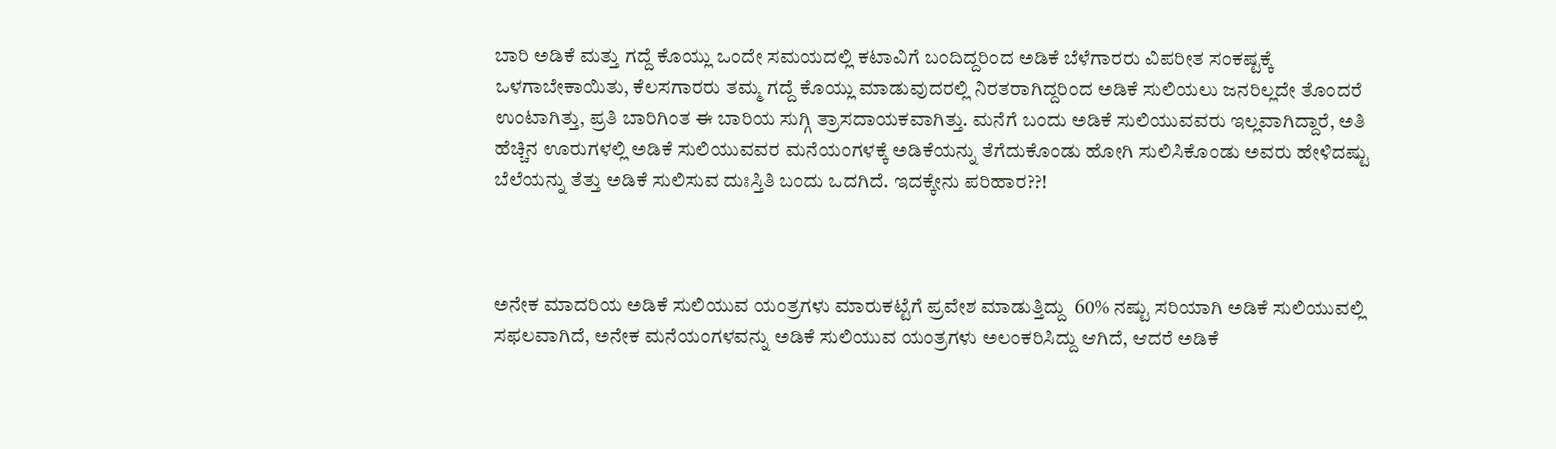ಬಾರಿ ಅಡಿಕೆ ಮತ್ತು ಗದ್ದೆ ಕೊಯ್ಲು ಒಂದೇ ಸಮಯದಲ್ಲಿ ಕಟಾವಿಗೆ ಬಂದಿದ್ದರಿಂದ ಅಡಿಕೆ ಬೆಳೆಗಾರರು ವಿಪರೀತ ಸಂಕಷ್ಟಕ್ಕೆ ಒಳಗಾಬೇಕಾಯಿತು, ಕೆಲಸಗಾರರು ತಮ್ಮ ಗದ್ದೆ ಕೊಯ್ಲು ಮಾಡುವುದರಲ್ಲಿ ನಿರತರಾಗಿದ್ದರಿಂದ ಅಡಿಕೆ ಸುಲಿಯಲು ಜನರಿಲ್ಲದೇ ತೊಂದರೆ ಉಂಟಾಗಿತ್ತು, ಪ್ರತಿ ಬಾರಿಗಿಂತ ಈ ಬಾರಿಯ ಸುಗ್ಗಿ ತ್ರಾಸದಾಯಕವಾಗಿತ್ತು. ಮನೆಗೆ ಬಂದು ಅಡಿಕೆ ಸುಲಿಯುವವರು ಇಲ್ಲವಾಗಿದ್ದಾರೆ, ಅತಿ ಹೆಚ್ಚಿನ ಊರುಗಳಲ್ಲಿ ಅಡಿಕೆ ಸುಲಿಯುವವರ ಮನೆಯಂಗಳಕ್ಕೆ ಅಡಿಕೆಯನ್ನು ತೆಗೆದುಕೊಂಡು ಹೋಗಿ ಸುಲಿಸಿಕೊಂಡು ಅವರು ಹೇಳಿದಷ್ಟು ಬೆಲೆಯನ್ನು ತೆತ್ತು ಅಡಿಕೆ ಸುಲಿಸುವ ದುಃಸ್ತಿತಿ ಬಂದು ಒದಗಿದೆ. ಇದಕ್ಕೇನು ಪರಿಹಾರ??!



ಅನೇಕ ಮಾದರಿಯ ಅಡಿಕೆ ಸುಲಿಯುವ ಯಂತ್ರಗಳು ಮಾರುಕಟ್ಟೆಗೆ ಪ್ರವೇಶ ಮಾಡುತ್ತಿದ್ದು  60% ನಷ್ಟು ಸರಿಯಾಗಿ ಅಡಿಕೆ ಸುಲಿಯುವಲ್ಲಿ ಸಫಲವಾಗಿದೆ, ಅನೇಕ ಮನೆಯಂಗಳವನ್ನು ಅಡಿಕೆ ಸುಲಿಯುವ ಯಂತ್ರಗಳು ಅಲಂಕರಿಸಿದ್ದು ಆಗಿದೆ, ಆದರೆ ಅಡಿಕೆ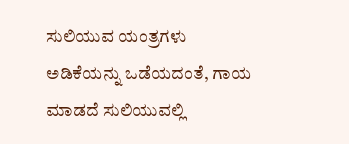ಸುಲಿಯುವ ಯಂತ್ರಗಳು ಅಡಿಕೆಯನ್ನು ಒಡೆಯದಂತೆ, ಗಾಯ ಮಾಡದೆ ಸುಲಿಯುವಲ್ಲಿ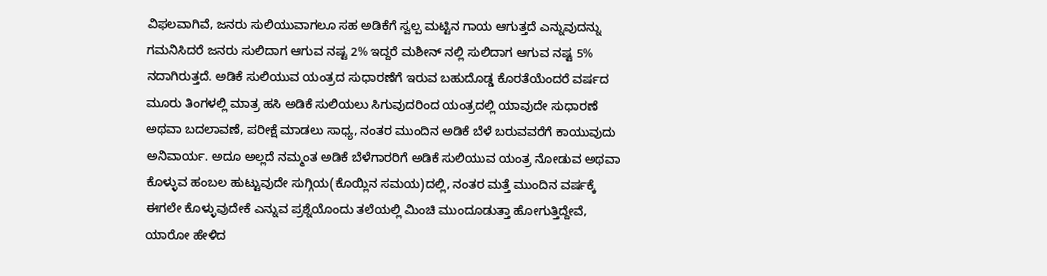ವಿಫಲವಾಗಿವೆ, ಜನರು ಸುಲಿಯುವಾಗಲೂ ಸಹ ಅಡಿಕೆಗೆ ಸ್ವಲ್ಪ ಮಟ್ಟಿನ ಗಾಯ ಆಗುತ್ತದೆ ಎನ್ನುವುದನ್ನು ಗಮನಿಸಿದರೆ ಜನರು ಸುಲಿದಾಗ ಆಗುವ ನಷ್ಟ 2% ಇದ್ದರೆ ಮಶೀನ್ ನಲ್ಲಿ ಸುಲಿದಾಗ ಆಗುವ ನಷ್ಟ 5% ನದಾಗಿರುತ್ತದೆ. ಅಡಿಕೆ ಸುಲಿಯುವ ಯಂತ್ರದ ಸುಧಾರಣೆಗೆ ಇರುವ ಬಹುದೊಡ್ಡ ಕೊರತೆಯೆಂದರೆ ವರ್ಷದ ಮೂರು ತಿಂಗಳಲ್ಲಿ ಮಾತ್ರ ಹಸಿ ಅಡಿಕೆ ಸುಲಿಯಲು ಸಿಗುವುದರಿಂದ ಯಂತ್ರದಲ್ಲಿ ಯಾವುದೇ ಸುಧಾರಣೆ ಅಥವಾ ಬದಲಾವಣೆ, ಪರೀಕ್ಷೆ ಮಾಡಲು ಸಾಧ್ಯ, ನಂತರ ಮುಂದಿನ ಅಡಿಕೆ ಬೆಳೆ ಬರುವವರೆಗೆ ಕಾಯುವುದು ಅನಿವಾರ್ಯ. ಅದೂ ಅಲ್ಲದೆ ನಮ್ಮಂತ ಅಡಿಕೆ ಬೆಳೆಗಾರರಿಗೆ ಅಡಿಕೆ ಸುಲಿಯುವ ಯಂತ್ರ ನೋಡುವ ಅಥವಾ ಕೊಳ್ಳುವ ಹಂಬಲ ಹುಟ್ಟುವುದೇ ಸುಗ್ಗಿಯ(ಕೊಯ್ಲಿನ ಸಮಯ)ದಲ್ಲಿ, ನಂತರ ಮತ್ತೆ ಮುಂದಿನ ವರ್ಷಕ್ಕೆ ಈಗಲೇ ಕೊಳ್ಳುವುದೇಕೆ ಎನ್ನುವ ಪ್ರಶ್ನೆಯೊಂದು ತಲೆಯಲ್ಲಿ ಮಿಂಚಿ ಮುಂದೂಡುತ್ತಾ ಹೋಗುತ್ತಿದ್ದೇವೆ, ಯಾರೋ ಹೇಳಿದ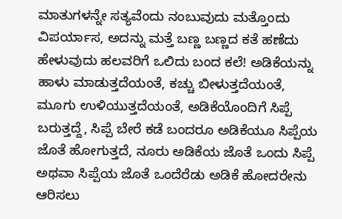ಮಾತುಗಳನ್ನೇ ಸತ್ಯವೆಂದು ನಂಬುವುದು ಮತ್ತೊಂದು ವಿಪರ್ಯಾಸ, ಅದನ್ನು ಮತ್ತೆ ಬಣ್ಣ ಬಣ್ಣದ ಕತೆ ಹಣೆದು ಹೇಳುವುದು ಹಲವರಿಗೆ ಒಲಿದು ಬಂದ ಕಲೆ! ಅಡಿಕೆಯನ್ನು ಹಾಳು ಮಾಡುತ್ತದೆಯಂತೆ, ಕಚ್ಚು ಬೀಳುತ್ತದೆಯಂತೆ, ಮೂಗು ಉಳಿಯುತ್ತದೆಯಂತೆ, ಅಡಿಕೆಯೊಂದಿಗೆ ಸಿಪ್ಪೆ ಬರುತ್ತದ್ದೆ, ಸಿಪ್ಪೆ ಬೇರೆ ಕಡೆ ಬಂದರೂ ಅಡಿಕೆಯೂ ಸಿಪ್ಪೆಯ ಜೊತೆ ಹೋಗುತ್ತದೆ, ನೂರು ಅಡಿಕೆಯ ಜೊತೆ ಒಂದು ಸಿಪ್ಪೆ ಅಥವಾ ಸಿಪ್ಪೆಯ ಜೊತೆ ಒಂದೆರೆಡು ಅಡಿಕೆ ಹೋದರೇನು ಆರಿಸಲು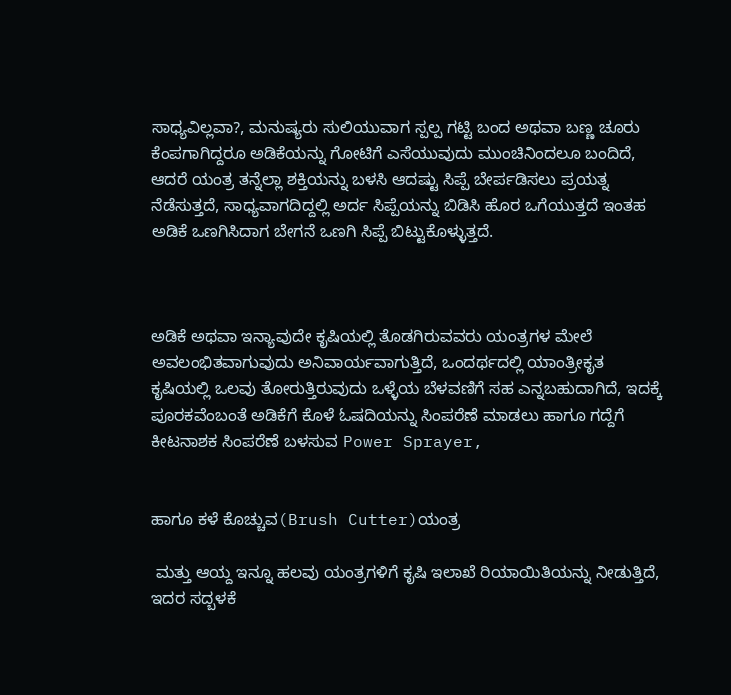ಸಾಧ್ಯವಿಲ್ಲವಾ?, ಮನುಷ್ಯರು ಸುಲಿಯುವಾಗ ಸ್ಪಲ್ಪ ಗಟ್ಟಿ ಬಂದ ಅಥವಾ ಬಣ್ಣ ಚೂರು ಕೆಂಪಗಾಗಿದ್ದರೂ ಅಡಿಕೆಯನ್ನು ಗೋಟಿಗೆ ಎಸೆಯುವುದು ಮುಂಚಿನಿಂದಲೂ ಬಂದಿದೆ, ಆದರೆ ಯಂತ್ರ ತನ್ನೆಲ್ಲಾ ಶಕ್ತಿಯನ್ನು ಬಳಸಿ ಆದಷ್ಟು ಸಿಪ್ಪೆ ಬೇರ್ಪಡಿಸಲು ಪ್ರಯತ್ನ ನೆಡೆಸುತ್ತದೆ, ಸಾಧ್ಯವಾಗದಿದ್ದಲ್ಲಿ ಅರ್ದ ಸಿಪ್ಪೆಯನ್ನು ಬಿಡಿಸಿ ಹೊರ ಒಗೆಯುತ್ತದೆ ಇಂತಹ ಅಡಿಕೆ ಒಣಗಿಸಿದಾಗ ಬೇಗನೆ ಒಣಗಿ ಸಿಪ್ಪೆ ಬಿಟ್ಟುಕೊಳ್ಳುತ್ತದೆ.



ಅಡಿಕೆ ಅಥವಾ ಇನ್ಯಾವುದೇ ಕೃಷಿಯಲ್ಲಿ ತೊಡಗಿರುವವರು ಯಂತ್ರಗಳ ಮೇಲೆ ಅವಲಂಭಿತವಾಗುವುದು ಅನಿವಾರ್ಯವಾಗುತ್ತಿದೆ, ಒಂದರ್ಥದಲ್ಲಿ ಯಾಂತ್ರೀಕೃತ ಕೃಷಿಯಲ್ಲಿ ಒಲವು ತೋರುತ್ತಿರುವುದು ಒಳ್ಳೆಯ ಬೆಳವಣಿಗೆ ಸಹ ಎನ್ನಬಹುದಾಗಿದೆ, ಇದಕ್ಕೆ ಪೂರಕವೆಂಬಂತೆ ಅಡಿಕೆಗೆ ಕೊಳೆ ಓಷದಿಯನ್ನು ಸಿಂಪರೆಣೆ ಮಾಡಲು ಹಾಗೂ ಗದ್ದೆಗೆ ಕೀಟನಾಶಕ ಸಿಂಪರೆಣೆ ಬಳಸುವ Power Sprayer,


ಹಾಗೂ ಕಳೆ ಕೊಚ್ಚುವ(Brush Cutter)ಯಂತ್ರ

 ಮತ್ತು ಆಯ್ದ ಇನ್ನೂ ಹಲವು ಯಂತ್ರಗಳಿಗೆ ಕೃಷಿ ಇಲಾಖೆ ರಿಯಾಯಿತಿಯನ್ನು ನೀಡುತ್ತಿದೆ, ಇದರ ಸದ್ಬಳಕೆ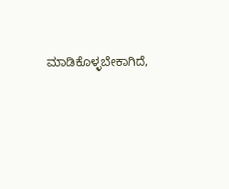ಮಾಡಿಕೊಳ್ಳಬೇಕಾಗಿದೆ,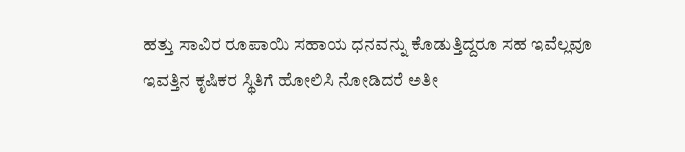ಹತ್ತು ಸಾವಿರ ರೂಪಾಯಿ ಸಹಾಯ ಧನವನ್ನು ಕೊಡುತ್ತಿದ್ದರೂ ಸಹ ಇವೆಲ್ಲವೂ ಇವತ್ತಿನ ಕೃಷಿಕರ ಸ್ಥಿತಿಗೆ ಹೋಲಿಸಿ ನೋಡಿದರೆ ಅತೀ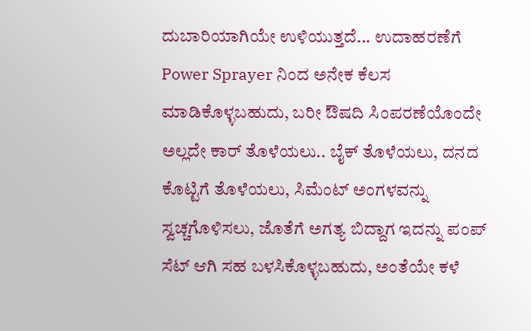ದುಬಾರಿಯಾಗಿಯೇ ಉಳಿಯುತ್ತದೆ... ಉದಾಹರಣೆಗೆ Power Sprayer ನಿಂದ ಅನೇಕ ಕೆಲಸ ಮಾಡಿಕೊಳ್ಳಬಹುದು, ಬರೀ ಔಷದಿ ಸಿಂಪರಣೆಯೊಂದೇ ಅಲ್ಲದೇ ಕಾರ್ ತೊಳೆಯಲು.. ಬೈಕ್ ತೊಳೆಯಲು, ದನದ ಕೊಟ್ಟಿಗೆ ತೊಳೆಯಲು, ಸಿಮೆಂಟ್ ಅಂಗಳವನ್ನು ಸ್ವಚ್ಚಗೊಳಿಸಲು, ಜೊತೆಗೆ ಅಗತ್ಯ ಬಿದ್ದಾಗ ಇದನ್ನು ಪಂಪ್ ಸೆಟ್ ಆಗಿ ಸಹ ಬಳಸಿಕೊಳ್ಳಬಹುದು, ಅಂತೆಯೇ ಕಳೆ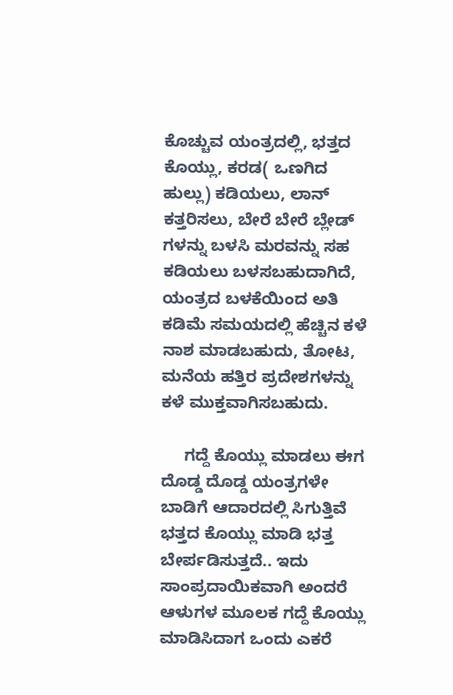ಕೊಚ್ಚುವ ಯಂತ್ರದಲ್ಲಿ, ಭತ್ತದ ಕೊಯ್ಲು, ಕರಡ( ಒಣಗಿದ ಹುಲ್ಲು) ಕಡಿಯಲು, ಲಾನ್ ಕತ್ತರಿಸಲು, ಬೇರೆ ಬೇರೆ ಬ್ಲೇಡ್ ಗಳನ್ನು ಬಳಸಿ ಮರವನ್ನು ಸಹ ಕಡಿಯಲು ಬಳಸಬಹುದಾಗಿದೆ, ಯಂತ್ರದ ಬಳಕೆಯಿಂದ ಅತಿ ಕಡಿಮೆ ಸಮಯದಲ್ಲಿ ಹೆಚ್ಚಿನ ಕಳೆ ನಾಶ ಮಾಡಬಹುದು, ತೋಟ, ಮನೆಯ ಹತ್ತಿರ ಪ್ರದೇಶಗಳನ್ನು ಕಳೆ ಮುಕ್ತವಾಗಿಸಬಹುದು.

     ಗದ್ದೆ ಕೊಯ್ಲು ಮಾಡಲು ಈಗ ದೊಡ್ಡ ದೊಡ್ಡ ಯಂತ್ರಗಳೇ ಬಾಡಿಗೆ ಆದಾರದಲ್ಲಿ ಸಿಗುತ್ತಿವೆ ಭತ್ತದ ಕೊಯ್ಲು ಮಾಡಿ ಭತ್ತ ಬೇರ್ಪಡಿಸುತ್ತದೆ.. ಇದು ಸಾಂಪ್ರದಾಯಿಕವಾಗಿ ಅಂದರೆ ಆಳುಗಳ ಮೂಲಕ ಗದ್ದೆ ಕೊಯ್ಲು ಮಾಡಿಸಿದಾಗ ಒಂದು ಎಕರೆ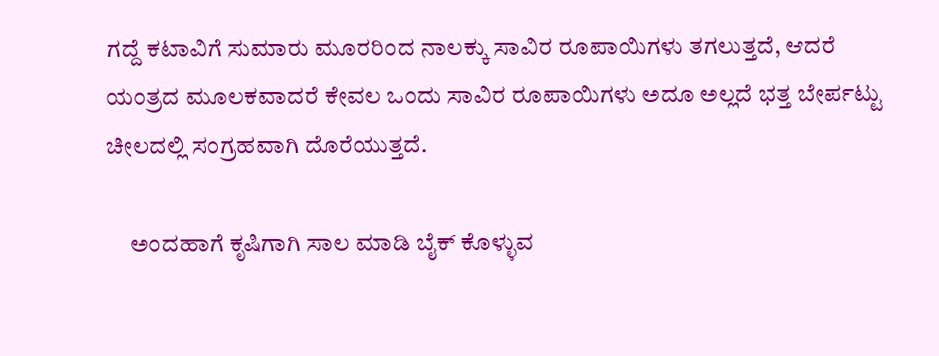ಗದ್ದೆ ಕಟಾವಿಗೆ ಸುಮಾರು ಮೂರರಿಂದ ನಾಲಕ್ಕು ಸಾವಿರ ರೂಪಾಯಿಗಳು ತಗಲುತ್ತದೆ, ಆದರೆ ಯಂತ್ರದ ಮೂಲಕವಾದರೆ ಕೇವಲ ಒಂದು ಸಾವಿರ ರೂಪಾಯಿಗಳು ಅದೂ ಅಲ್ಲದೆ ಭತ್ತ ಬೇರ್ಪಟ್ಟು ಚೀಲದಲ್ಲಿ ಸಂಗ್ರಹವಾಗಿ ದೊರೆಯುತ್ತದೆ.

     ಅಂದಹಾಗೆ ಕೃಷಿಗಾಗಿ ಸಾಲ ಮಾಡಿ ಬೈಕ್ ಕೊಳ್ಳುವ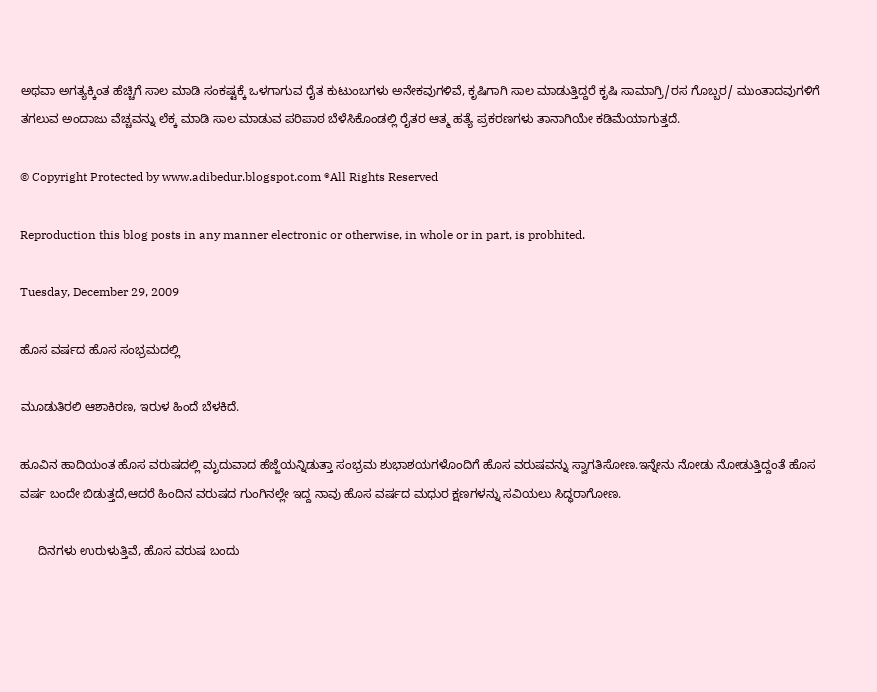ಅಥವಾ ಅಗತ್ಯಕ್ಕಿಂತ ಹೆಚ್ಚಿಗೆ ಸಾಲ ಮಾಡಿ ಸಂಕಷ್ಟಕ್ಕೆ ಒಳಗಾಗುವ ರೈತ ಕುಟುಂಬಗಳು ಅನೇಕವುಗಳಿವೆ, ಕೃಷಿಗಾಗಿ ಸಾಲ ಮಾಡುತ್ತಿದ್ದರೆ ಕೃಷಿ ಸಾಮಾಗ್ರಿ/ರಸ ಗೊಬ್ಬರ/ ಮುಂತಾದವುಗಳಿಗೆ ತಗಲುವ ಅಂದಾಜು ವೆಚ್ಚವನ್ನು ಲೆಕ್ಕ ಮಾಡಿ ಸಾಲ ಮಾಡುವ ಪರಿಪಾಠ ಬೆಳೆಸಿಕೊಂಡಲ್ಲಿ ರೈತರ ಆತ್ಮ ಹತ್ಯೆ ಪ್ರಕರಣಗಳು ತಾನಾಗಿಯೇ ಕಡಿಮೆಯಾಗುತ್ತದೆ.

© Copyright Protected by www.adibedur.blogspot.com ®All Rights Reserved

Reproduction this blog posts in any manner electronic or otherwise, in whole or in part, is probhited.

Tuesday, December 29, 2009

ಹೊಸ ವರ್ಷದ ಹೊಸ ಸಂಭ್ರಮದಲ್ಲಿ

ಮೂಡುತಿರಲಿ ಆಶಾಕಿರಣ, ಇರುಳ ಹಿಂದೆ ಬೆಳಕಿದೆ.

ಹೂವಿನ ಹಾದಿಯಂತ ಹೊಸ ವರುಷದಲ್ಲಿ ಮೃದುವಾದ ಹೆಜ್ಜೆಯನ್ನಿಡುತ್ತಾ ಸಂಭ್ರಮ ಶುಭಾಶಯಗಳೊಂದಿಗೆ ಹೊಸ ವರುಷವನ್ನು ಸ್ವಾಗತಿಸೋಣ.ಇನ್ನೇನು ನೋಡು ನೋಡುತ್ತಿದ್ದಂತೆ ಹೊಸ ವರ್ಷ ಬಂದೇ ಬಿಡುತ್ತದೆ,ಆದರೆ ಹಿಂದಿನ ವರುಷದ ಗುಂಗಿನಲ್ಲೇ ಇದ್ದ ನಾವು ಹೊಸ ವರ್ಷದ ಮಧುರ ಕ್ಷಣಗಳನ್ನು ಸವಿಯಲು ಸಿದ್ಧರಾಗೋಣ.

     ದಿನಗಳು ಉರುಳುತ್ತಿವೆ, ಹೊಸ ವರುಷ ಬಂದು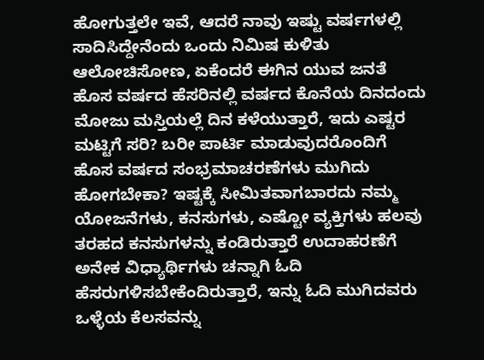ಹೋಗುತ್ತಲೇ ಇವೆ, ಆದರೆ ನಾವು ಇಷ್ಟು ವರ್ಷಗಳಲ್ಲಿ ಸಾದಿಸಿದ್ದೇನೆಂದು ಒಂದು ನಿಮಿಷ ಕುಳಿತು ಆಲೋಚಿಸೋಣ, ಏಕೆಂದರೆ ಈಗಿನ ಯುವ ಜನತೆ ಹೊಸ ವರ್ಷದ ಹೆಸರಿನಲ್ಲಿ ವರ್ಷದ ಕೊನೆಯ ದಿನದಂದು ಮೋಜು ಮಸ್ತಿಯಲ್ಲೆ ದಿನ ಕಳೆಯುತ್ತಾರೆ, ಇದು ಎಷ್ಟರ ಮಟ್ಟಿಗೆ ಸರಿ? ಬರೀ ಪಾರ್ಟಿ ಮಾಡುವುದರೊಂದಿಗೆ ಹೊಸ ವರ್ಷದ ಸಂಭ್ರಮಾಚರಣೆಗಳು ಮುಗಿದು ಹೋಗಬೇಕಾ? ಇಷ್ಟಕ್ಕೆ ಸೀಮಿತವಾಗಬಾರದು ನಮ್ಮ ಯೋಜನೆಗಳು, ಕನಸುಗಳು, ಎಷ್ಟೋ ವ್ಯಕ್ತಿಗಳು ಹಲವು ತರಹದ ಕನಸುಗಳನ್ನು ಕಂಡಿರುತ್ತಾರೆ ಉದಾಹರಣೆಗೆ ಅನೇಕ ವಿಧ್ಯಾರ್ಥಿಗಳು ಚನ್ನಾಗಿ ಓದಿ ಹೆಸರುಗಳಿಸಬೇಕೆಂದಿರುತ್ತಾರೆ, ಇನ್ನು ಓದಿ ಮುಗಿದವರು ಒಳ್ಳೆಯ ಕೆಲಸವನ್ನು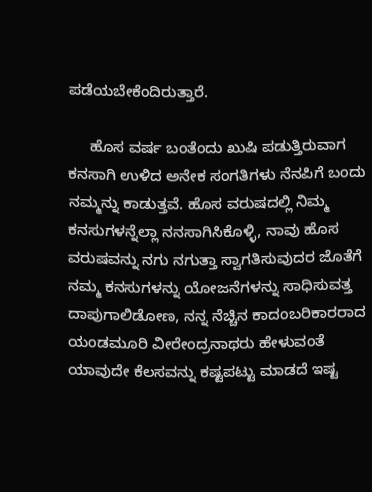ಪಡೆಯಬೇಕೆಂದಿರುತ್ತಾರೆ.

     ಹೊಸ ವರ್ಷ ಬಂತೆಂದು ಖುಷಿ ಪಡುತ್ತಿರುವಾಗ ಕನಸಾಗಿ ಉಳಿದ ಅನೇಕ ಸಂಗತಿಗಳು ನೆನಪಿಗೆ ಬಂದು ನಮ್ಮನ್ನು ಕಾಡುತ್ತವೆ. ಹೊಸ ವರುಷದಲ್ಲಿ ನಿಮ್ಮ ಕನಸುಗಳನ್ನೆಲ್ಲಾ ನನಸಾಗಿಸಿಕೊಳ್ಳಿ, ನಾವು ಹೊಸ ವರುಷವನ್ನು ನಗು ನಗುತ್ತಾ ಸ್ವಾಗತಿಸುವುದರ ಜೊತೆಗೆ ನಮ್ಮ ಕನಸುಗಳನ್ನು ಯೋಜನೆಗಳನ್ನು ಸಾಧಿಸುವತ್ತ ದಾಪುಗಾಲಿಡೋಣ, ನನ್ನ ನೆಚ್ಚಿನ ಕಾದಂಬರಿಕಾರರಾದ ಯಂಡಮೂರಿ ವೀರೇಂದ್ರನಾಥರು ಹೇಳುವಂತೆ ಯಾವುದೇ ಕೆಲಸವನ್ನು ಕಷ್ಟಪಟ್ಟು ಮಾಡದೆ ಇಷ್ಟ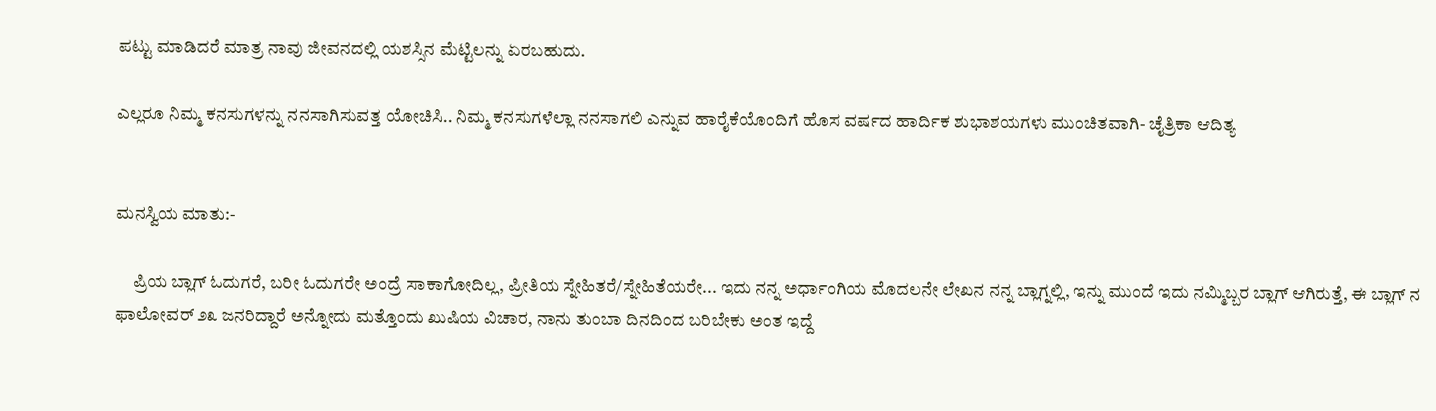ಪಟ್ಟು ಮಾಡಿದರೆ ಮಾತ್ರ ನಾವು ಜೀವನದಲ್ಲಿ ಯಶಸ್ಸಿನ ಮೆಟ್ಟಿಲನ್ನು ಏರಬಹುದು.

ಎಲ್ಲರೂ ನಿಮ್ಮ ಕನಸುಗಳನ್ನು ನನಸಾಗಿಸುವತ್ತ ಯೋಚಿಸಿ.. ನಿಮ್ಮ ಕನಸುಗಳೆಲ್ಲಾ ನನಸಾಗಲಿ ಎನ್ನುವ ಹಾರೈಕೆಯೊಂದಿಗೆ ಹೊಸ ವರ್ಷದ ಹಾರ್ದಿಕ ಶುಭಾಶಯಗಳು ಮುಂಚಿತವಾಗಿ- ಚೈತ್ರಿಕಾ ಆದಿತ್ಯ


ಮನಸ್ವಿಯ ಮಾತು:-

     ಪ್ರಿಯ ಬ್ಲಾಗ್ ಓದುಗರೆ, ಬರೀ ಓದುಗರೇ ಅಂದ್ರೆ ಸಾಕಾಗೋದಿಲ್ಲ, ಪ್ರೀತಿಯ ಸ್ನೇಹಿತರೆ/ಸ್ನೇಹಿತೆಯರೇ... ಇದು ನನ್ನ ಅರ್ಧಾಂಗಿಯ ಮೊದಲನೇ ಲೇಖನ ನನ್ನ ಬ್ಲಾಗ್ನಲ್ಲಿ, ಇನ್ನು ಮುಂದೆ ಇದು ನಮ್ಮಿಬ್ಬರ ಬ್ಲಾಗ್ ಆಗಿರುತ್ತೆ, ಈ ಬ್ಲಾಗ್ ನ ಫಾಲೋವರ್ ೨೩ ಜನರಿದ್ದಾರೆ ಅನ್ನೋದು ಮತ್ತೊಂದು ಖುಷಿಯ ವಿಚಾರ, ನಾನು ತುಂಬಾ ದಿನದಿಂದ ಬರಿಬೇಕು ಅಂತ ಇದ್ದೆ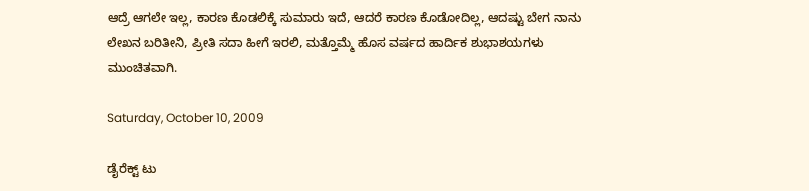ಆದ್ರೆ ಆಗಲೇ ಇಲ್ಲ, ಕಾರಣ ಕೊಡಲಿಕ್ಕೆ ಸುಮಾರು ಇದೆ, ಆದರೆ ಕಾರಣ ಕೊಡೋದಿಲ್ಲ, ಆದಷ್ಟು ಬೇಗ ನಾನು ಲೇಖನ ಬರಿತೀನಿ, ಪ್ರೀತಿ ಸದಾ ಹೀಗೆ ಇರಲಿ, ಮತ್ತೊಮ್ಮೆ ಹೊಸ ವರ್ಷದ ಹಾರ್ದಿಕ ಶುಭಾಶಯಗಳು ಮುಂಚಿತವಾಗಿ.

Saturday, October 10, 2009

ಡೈರೆಕ್ಟ್ ಟು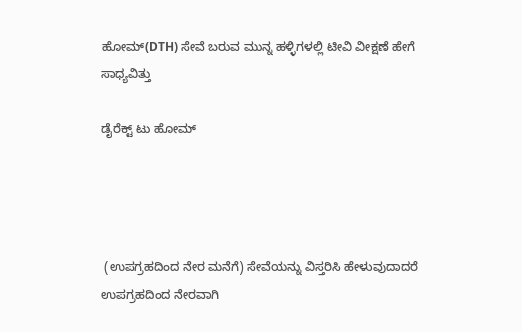ಹೋಮ್(DTH) ಸೇವೆ ಬರುವ ಮುನ್ನ ಹಳ್ಳಿಗಳಲ್ಲಿ ಟೀವಿ ವೀಕ್ಷಣೆ ಹೇಗೆ ಸಾಧ್ಯವಿತ್ತು

ಡೈರೆಕ್ಟ್ ಟು ಹೋಮ್




 (ಉಪಗ್ರಹದಿಂದ ನೇರ ಮನೆಗೆ) ಸೇವೆಯನ್ನು ವಿಸ್ತರಿಸಿ ಹೇಳುವುದಾದರೆ ಉಪಗ್ರಹದಿಂದ ನೇರವಾಗಿ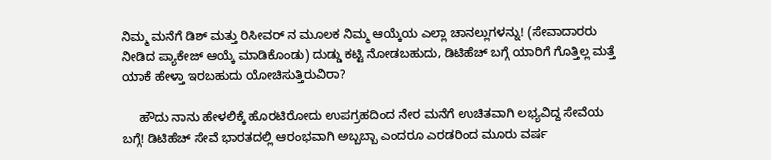ನಿಮ್ಮ ಮನೆಗೆ ಡಿಶ್ ಮತ್ತು ರಿಸೀವರ್ ನ ಮೂಲಕ ನಿಮ್ಮ ಆಯ್ಕೆಯ ಎಲ್ಲಾ ಚಾನಲ್ಲುಗಳನ್ನು! (ಸೇವಾದಾರರು ನೀಡಿದ ಪ್ಯಾಕೇಜ್ ಆಯ್ಕೆ ಮಾಡಿಕೊಂಡು) ದುಡ್ಡು ಕಟ್ಟಿ ನೋಡಬಹುದು, ಡಿಟಿಹೆಚ್ ಬಗ್ಗೆ ಯಾರಿಗೆ ಗೊತ್ತಿಲ್ಲ ಮತ್ತೆ ಯಾಕೆ ಹೇಳ್ತಾ ಇರಬಹುದು ಯೋಚಿಸುತ್ತಿರುವಿರಾ?

     ಹೌದು ನಾನು ಹೇಳಲಿಕ್ಕೆ ಹೊರಟಿರೋದು ಉಪಗ್ರಹದಿಂದ ನೇರ ಮನೆಗೆ ಉಚಿತವಾಗಿ ಲಭ್ಯವಿದ್ದ ಸೇವೆಯ ಬಗ್ಗೆ! ಡಿಟಿಹೆಚ್ ಸೇವೆ ಭಾರತದಲ್ಲಿ ಆರಂಭವಾಗಿ ಅಬ್ಬಬ್ಬಾ ಎಂದರೂ ಎರಡರಿಂದ ಮೂರು ವರ್ಷ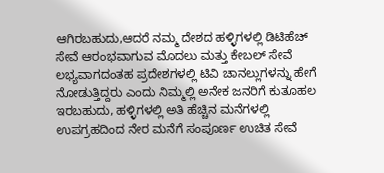ಆಗಿರಬಹುದು,ಆದರೆ ನಮ್ಮ ದೇಶದ ಹಳ್ಳಿಗಳಲ್ಲಿ ಡಿಟಿಹೆಚ್ ಸೇವೆ ಆರಂಭವಾಗುವ ಮೊದಲು ಮತ್ತು ಕೇಬಲ್ ಸೇವೆ ಲಭ್ಯವಾಗದಂತಹ ಪ್ರದೇಶಗಳಲ್ಲಿ ಟಿವಿ ಚಾನಲ್ಲುಗಳನ್ನು ಹೇಗೆ ನೋಡುತ್ತಿದ್ದರು ಎಂದು ನಿಮ್ಮಲ್ಲಿ ಅನೇಕ ಜನರಿಗೆ ಕುತೂಹಲ ಇರಬಹುದು, ಹಳ್ಳಿಗಳಲ್ಲಿ ಅತಿ ಹೆಚ್ಚಿನ ಮನೆಗಳಲ್ಲಿ ಉಪಗ್ರಹದಿಂದ ನೇರ ಮನೆಗೆ ಸಂಪೂರ್ಣ ಉಚಿತ ಸೇವೆ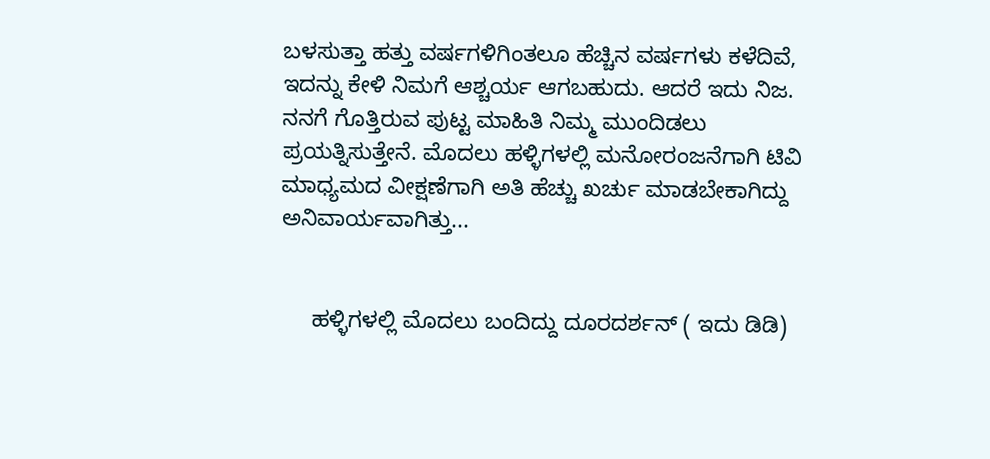ಬಳಸುತ್ತಾ ಹತ್ತು ವರ್ಷಗಳಿಗಿಂತಲೂ ಹೆಚ್ಚಿನ ವರ್ಷಗಳು ಕಳೆದಿವೆ, ಇದನ್ನು ಕೇಳಿ ನಿಮಗೆ ಆಶ್ಚರ್ಯ ಆಗಬಹುದು. ಆದರೆ ಇದು ನಿಜ. ನನಗೆ ಗೊತ್ತಿರುವ ಪುಟ್ಟ ಮಾಹಿತಿ ನಿಮ್ಮ ಮುಂದಿಡಲು ಪ್ರಯತ್ನಿಸುತ್ತೇನೆ. ಮೊದಲು ಹಳ್ಳಿಗಳಲ್ಲಿ ಮನೋರಂಜನೆಗಾಗಿ ಟಿವಿ ಮಾಧ್ಯಮದ ವೀಕ್ಷಣೆಗಾಗಿ ಅತಿ ಹೆಚ್ಚು ಖರ್ಚು ಮಾಡಬೇಕಾಗಿದ್ದು ಅನಿವಾರ್ಯವಾಗಿತ್ತು...


     ಹಳ್ಳಿಗಳಲ್ಲಿ ಮೊದಲು ಬಂದಿದ್ದು ದೂರದರ್ಶನ್ ( ಇದು ಡಿಡಿ)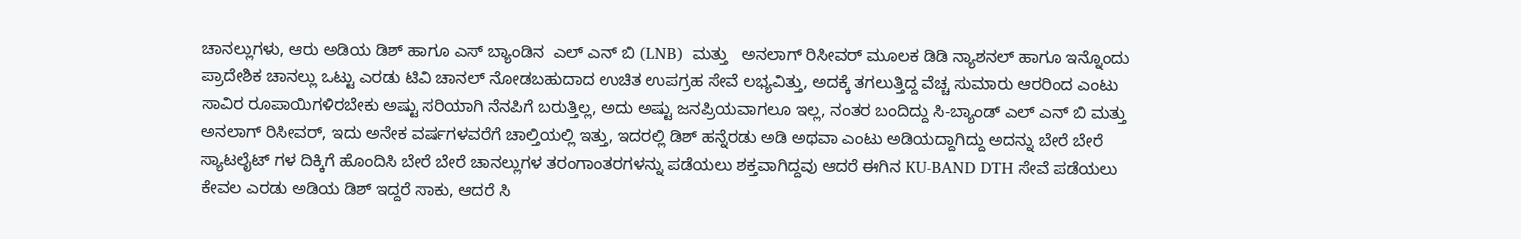ಚಾನಲ್ಲುಗಳು, ಆರು ಅಡಿಯ ಡಿಶ್ ಹಾಗೂ ಎಸ್ ಬ್ಯಾಂಡಿನ  ಎಲ್ ಎನ್ ಬಿ (LNB)  ಮತ್ತು   ಅನಲಾಗ್ ರಿಸೀವರ್ ಮೂಲಕ ಡಿಡಿ ನ್ಯಾಶನಲ್ ಹಾಗೂ ಇನ್ನೊಂದು ಪ್ರಾದೇಶಿಕ ಚಾನಲ್ಲು ಒಟ್ಟು ಎರಡು ಟಿವಿ ಚಾನಲ್ ನೋಡಬಹುದಾದ ಉಚಿತ ಉಪಗ್ರಹ ಸೇವೆ ಲಭ್ಯವಿತ್ತು, ಅದಕ್ಕೆ ತಗಲುತ್ತಿದ್ದ ವೆಚ್ಚ ಸುಮಾರು ಆರರಿಂದ ಎಂಟು ಸಾವಿರ ರೂಪಾಯಿಗಳಿರಬೇಕು ಅಷ್ಟು ಸರಿಯಾಗಿ ನೆನಪಿಗೆ ಬರುತ್ತಿಲ್ಲ, ಅದು ಅಷ್ಟು ಜನಪ್ರಿಯವಾಗಲೂ ಇಲ್ಲ, ನಂತರ ಬಂದಿದ್ದು ಸಿ-ಬ್ಯಾಂಡ್ ಎಲ್ ಎನ್ ಬಿ ಮತ್ತು ಅನಲಾಗ್ ರಿಸೀವರ್, ಇದು ಅನೇಕ ವರ್ಷಗಳವರೆಗೆ ಚಾಲ್ತಿಯಲ್ಲಿ ಇತ್ತು, ಇದರಲ್ಲಿ ಡಿಶ್ ಹನ್ನೆರಡು ಅಡಿ ಅಥವಾ ಎಂಟು ಅಡಿಯದ್ದಾಗಿದ್ದು ಅದನ್ನು ಬೇರೆ ಬೇರೆ ಸ್ಯಾಟಲೈಟ್ ಗಳ ದಿಕ್ಕಿಗೆ ಹೊಂದಿಸಿ ಬೇರೆ ಬೇರೆ ಚಾನಲ್ಲುಗಳ ತರಂಗಾಂತರಗಳನ್ನು ಪಡೆಯಲು ಶಕ್ತವಾಗಿದ್ದವು ಆದರೆ ಈಗಿನ KU-BAND DTH ಸೇವೆ ಪಡೆಯಲು ಕೇವಲ ಎರಡು ಅಡಿಯ ಡಿಶ್ ಇದ್ದರೆ ಸಾಕು, ಆದರೆ ಸಿ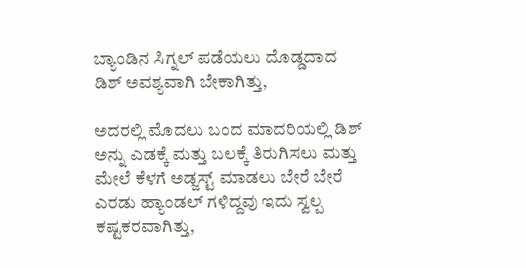ಬ್ಯಾಂಡಿನ ಸಿಗ್ನಲ್ ಪಡೆಯಲು ದೊಡ್ಡದಾದ ಡಿಶ್ ಅವಶ್ಯವಾಗಿ ಬೇಕಾಗಿತ್ತು,

ಅದರಲ್ಲಿ ಮೊದಲು ಬಂದ ಮಾದರಿಯಲ್ಲಿ ಡಿಶ್ ಅನ್ನು ಎಡಕ್ಕೆ ಮತ್ತು ಬಲಕ್ಕೆ ತಿರುಗಿಸಲು ಮತ್ತು ಮೇಲೆ ಕೆಳಗೆ ಅಡ್ಜಸ್ಟ್ ಮಾಡಲು ಬೇರೆ ಬೇರೆ ಎರಡು ಹ್ಯಾಂಡಲ್ ಗಳಿದ್ದವು ಇದು ಸ್ವಲ್ಪ ಕಷ್ಟಕರವಾಗಿತ್ತು,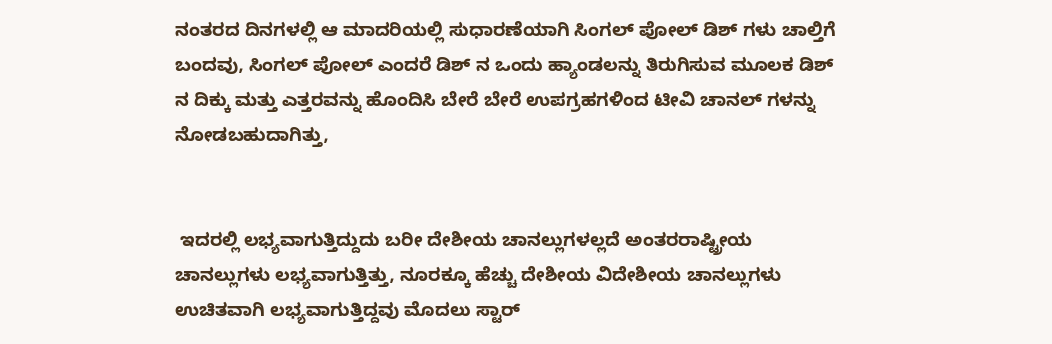ನಂತರದ ದಿನಗಳಲ್ಲಿ ಆ ಮಾದರಿಯಲ್ಲಿ ಸುಧಾರಣೆಯಾಗಿ ಸಿಂಗಲ್ ಪೋಲ್ ಡಿಶ್ ಗಳು ಚಾಲ್ತಿಗೆ ಬಂದವು, ಸಿಂಗಲ್ ಪೋಲ್ ಎಂದರೆ ಡಿಶ್ ನ ಒಂದು ಹ್ಯಾಂಡಲನ್ನು ತಿರುಗಿಸುವ ಮೂಲಕ ಡಿಶ್ ನ ದಿಕ್ಕು ಮತ್ತು ಎತ್ತರವನ್ನು ಹೊಂದಿಸಿ ಬೇರೆ ಬೇರೆ ಉಪಗ್ರಹಗಳಿಂದ ಟೀವಿ ಚಾನಲ್ ಗಳನ್ನು ನೋಡಬಹುದಾಗಿತ್ತು,


 ಇದರಲ್ಲಿ ಲಭ್ಯವಾಗುತ್ತಿದ್ದುದು ಬರೀ ದೇಶೀಯ ಚಾನಲ್ಲುಗಳಲ್ಲದೆ ಅಂತರರಾಷ್ಟ್ರೀಯ ಚಾನಲ್ಲುಗಳು ಲಭ್ಯವಾಗುತ್ತಿತ್ತು, ನೂರಕ್ಕೂ ಹೆಚ್ಚು ದೇಶೀಯ ವಿದೇಶೀಯ ಚಾನಲ್ಲುಗಳು ಉಚಿತವಾಗಿ ಲಭ್ಯವಾಗುತ್ತಿದ್ದವು ಮೊದಲು ಸ್ಟಾರ್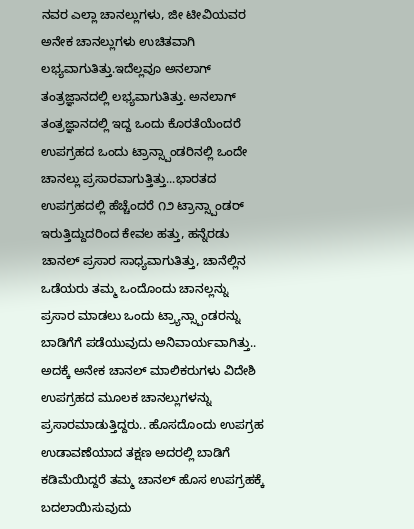ನವರ ಎಲ್ಲಾ ಚಾನಲ್ಲುಗಳು, ಜೀ ಟೀವಿಯವರ ಅನೇಕ ಚಾನಲ್ಲುಗಳು ಉಚಿತವಾಗಿ ಲಭ್ಯವಾಗುತಿತ್ತು.ಇದೆಲ್ಲವೂ ಅನಲಾಗ್ ತಂತ್ರಜ್ಞಾನದಲ್ಲಿ ಲಭ್ಯವಾಗುತಿತ್ತು. ಅನಲಾಗ್ ತಂತ್ರಜ್ಞಾನದಲ್ಲಿ ಇದ್ದ ಒಂದು ಕೊರತೆಯೆಂದರೆ ಉಪಗ್ರಹದ ಒಂದು ಟ್ರಾನ್ಸ್ಪಾಂಡರಿನಲ್ಲಿ ಒಂದೇ ಚಾನಲ್ಲು ಪ್ರಸಾರವಾಗುತ್ತಿತ್ತು...ಭಾರತದ ಉಪಗ್ರಹದಲ್ಲಿ ಹೆಚ್ಚೆಂದರೆ ೧೨ ಟ್ರಾನ್ಸ್ಪಾಂಡರ್ ಇರುತ್ತಿದ್ದುದರಿಂದ ಕೇವಲ ಹತ್ತು, ಹನ್ನೆರಡು ಚಾನಲ್ ಪ್ರಸಾರ ಸಾಧ್ಯವಾಗುತಿತ್ತು, ಚಾನೆಲ್ಲಿನ ಒಡೆಯರು ತಮ್ಮ ಒಂದೊಂದು ಚಾನಲ್ಲನ್ನು ಪ್ರಸಾರ ಮಾಡಲು ಒಂದು ಟ್ರ್ಯಾನ್ಸ್ಪಾಂಡರನ್ನು ಬಾಡಿಗೆಗೆ ಪಡೆಯುವುದು ಅನಿವಾರ್ಯವಾಗಿತ್ತು.. ಅದಕ್ಕೆ ಅನೇಕ ಚಾನಲ್ ಮಾಲಿಕರುಗಳು ವಿದೇಶಿ ಉಪಗ್ರಹದ ಮೂಲಕ ಚಾನಲ್ಲುಗಳನ್ನು ಪ್ರಸಾರಮಾಡುತ್ತಿದ್ದರು.. ಹೊಸದೊಂದು ಉಪಗ್ರಹ ಉಡಾವಣೆಯಾದ ತಕ್ಷಣ ಅದರಲ್ಲಿ ಬಾಡಿಗೆ ಕಡಿಮೆಯಿದ್ದರೆ ತಮ್ಮ ಚಾನಲ್ ಹೊಸ ಉಪಗ್ರಹಕ್ಕೆ ಬದಲಾಯಿಸುವುದು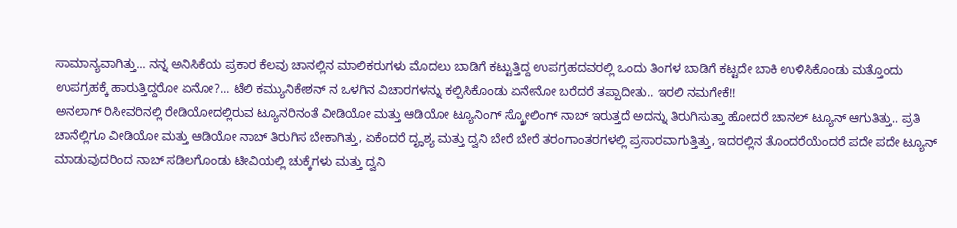ಸಾಮಾನ್ಯವಾಗಿತ್ತು... ನನ್ನ ಅನಿಸಿಕೆಯ ಪ್ರಕಾರ ಕೆಲವು ಚಾನಲ್ಲಿನ ಮಾಲಿಕರುಗಳು ಮೊದಲು ಬಾಡಿಗೆ ಕಟ್ಟುತ್ತಿದ್ದ ಉಪಗ್ರಹದವರಲ್ಲಿ ಒಂದು ತಿಂಗಳ ಬಾಡಿಗೆ ಕಟ್ಟದೇ ಬಾಕಿ ಉಳಿಸಿಕೊಂಡು ಮತ್ತೊಂದು ಉಪಗ್ರಹಕ್ಕೆ ಹಾರುತ್ತಿದ್ದರೋ ಏನೋ?... ಟೆಲಿ ಕಮ್ಯುನಿಕೇಶನ್ ನ ಒಳಗಿನ ವಿಚಾರಗಳನ್ನು ಕಲ್ಪಿಸಿಕೊಂಡು ಏನೇನೋ ಬರೆದರೆ ತಪ್ಪಾದೀತು.. ಇರಲಿ ನಮಗೇಕೆ!!
ಅನಲಾಗ್ ರಿಸೀವರಿನಲ್ಲಿ ರೇಡಿಯೋದಲ್ಲಿರುವ ಟ್ಯೂನರಿನಂತೆ ವೀಡಿಯೋ ಮತ್ತು ಆಡಿಯೋ ಟ್ಯೂನಿಂಗ್ ಸ್ಕ್ರೋಲಿಂಗ್ ನಾಬ್ ಇರುತ್ತದೆ ಅದನ್ನು ತಿರುಗಿಸುತ್ತಾ ಹೋದರೆ ಚಾನಲ್ ಟ್ಯೂನ್ ಆಗುತಿತ್ತು.. ಪ್ರತಿ ಚಾನೆಲ್ಲಿಗೂ ವೀಡಿಯೋ ಮತ್ತು ಆಡಿಯೋ ನಾಬ್ ತಿರುಗಿಸ ಬೇಕಾಗಿತ್ತು, ಏಕೆಂದರೆ ದೄಶ್ಯ ಮತ್ತು ದ್ವನಿ ಬೇರೆ ಬೇರೆ ತರಂಗಾಂತರಗಳಲ್ಲಿ ಪ್ರಸಾರವಾಗುತ್ತಿತ್ತು, ಇದರಲ್ಲಿನ ತೊಂದರೆಯೆಂದರೆ ಪದೇ ಪದೇ ಟ್ಯೂನ್ ಮಾಡುವುದರಿಂದ ನಾಬ್ ಸಡಿಲಗೊಂಡು ಟೀವಿಯಲ್ಲಿ ಚುಕ್ಕೆಗಳು ಮತ್ತು ದ್ವನಿ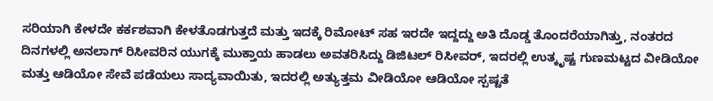ಸರಿಯಾಗಿ ಕೇಳದೇ ಕರ್ಕಶವಾಗಿ ಕೇಳತೊಡಗುತ್ತದೆ ಮತ್ತು ಇದಕ್ಕೆ ರಿಮೋಟ್ ಸಹ ಇರದೇ ಇದ್ದದ್ದು ಅತಿ ದೊಡ್ಡ ತೊಂದರೆಯಾಗಿತ್ತು, ನಂತರದ ದಿನಗಳಲ್ಲಿ ಅನಲಾಗ್ ರಿಸೀವರಿನ ಯುಗಕ್ಕೆ ಮುಕ್ತಾಯ ಹಾಡಲು ಅವತರಿಸಿದ್ದು ಡಿಜಿಟಲ್ ರಿಸೀವರ್, ಇದರಲ್ಲಿ ಉತ್ಕೃಷ್ಟ ಗುಣಮಟ್ಟದ ವೀಡಿಯೋ ಮತ್ತು ಆಡಿಯೋ ಸೇವೆ ಪಡೆಯಲು ಸಾದ್ಯವಾಯಿತು, ಇದರಲ್ಲಿ ಅತ್ಯುತ್ತಮ ವೀಡಿಯೋ ಆಡಿಯೋ ಸ್ಪಷ್ಟತೆ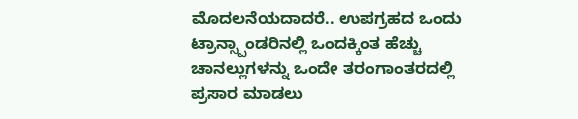ಮೊದಲನೆಯದಾದರೆ.. ಉಪಗ್ರಹದ ಒಂದು ಟ್ರಾನ್ಸ್ಪಾಂಡರಿನಲ್ಲಿ ಒಂದಕ್ಕಿಂತ ಹೆಚ್ಚು ಚಾನಲ್ಲುಗಳನ್ನು ಒಂದೇ ತರಂಗಾಂತರದಲ್ಲಿ ಪ್ರಸಾರ ಮಾಡಲು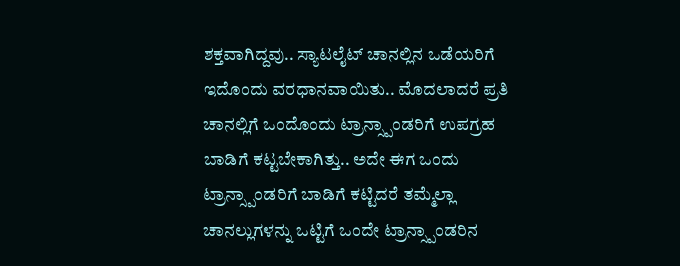ಶಕ್ತವಾಗಿದ್ದವು.. ಸ್ಯಾಟಲೈಟ್ ಚಾನಲ್ಲಿನ ಒಡೆಯರಿಗೆ ಇದೊಂದು ವರಧಾನವಾಯಿತು.. ಮೊದಲಾದರೆ ಪ್ರತಿ ಚಾನಲ್ಲಿಗೆ ಒಂದೊಂದು ಟ್ರಾನ್ಸ್ಪಾಂಡರಿಗೆ ಉಪಗ್ರಹ ಬಾಡಿಗೆ ಕಟ್ಟಬೇಕಾಗಿತ್ತು.. ಅದೇ ಈಗ ಒಂದು ಟ್ರಾನ್ಸ್ಪಾಂಡರಿಗೆ ಬಾಡಿಗೆ ಕಟ್ಟಿದರೆ ತಮ್ಮೆಲ್ಲಾ ಚಾನಲ್ಲುಗಳನ್ನು ಒಟ್ಟಿಗೆ ಒಂದೇ ಟ್ರಾನ್ಸ್ಪಾಂಡರಿನ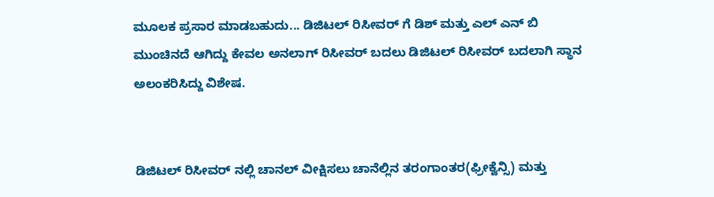ಮೂಲಕ ಪ್ರಸಾರ ಮಾಡಬಹುದು... ಡಿಜಿಟಲ್ ರಿಸೀವರ್ ಗೆ ಡಿಶ್ ಮತ್ತು ಎಲ್ ಎನ್ ಬಿ ಮುಂಚಿನದೆ ಆಗಿದ್ದು ಕೇವಲ ಅನಲಾಗ್ ರಿಸೀವರ್ ಬದಲು ಡಿಜಿಟಲ್ ರಿಸೀವರ್ ಬದಲಾಗಿ ಸ್ಥಾನ ಅಲಂಕರಿಸಿದ್ದು ವಿಶೇಷ.


ಡಿಜಿಟಲ್ ರಿಸೀವರ್ ನಲ್ಲಿ ಚಾನಲ್ ವೀಕ್ಷಿಸಲು ಚಾನೆಲ್ಲಿನ ತರಂಗಾಂತರ(ಫ್ರೀಕ್ವೆನ್ಸಿ) ಮತ್ತು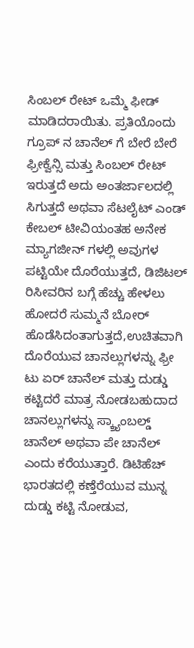ಸಿಂಬಲ್ ರೇಟ್ ಒಮ್ಮೆ ಫೀಡ್ ಮಾಡಿದರಾಯಿತು. ಪ್ರತಿಯೊಂದು ಗ್ರೂಪ್ ನ ಚಾನೆಲ್ ಗೆ ಬೇರೆ ಬೇರೆ ಫ್ರೀಕ್ವೆನ್ಸಿ ಮತ್ತು ಸಿಂಬಲ್ ರೇಟ್ ಇರುತ್ತದೆ ಅದು ಅಂತರ್ಜಾಲದಲ್ಲಿ ಸಿಗುತ್ತದೆ ಅಥವಾ ಸೆಟಲೈಟ್ ಎಂಡ್ ಕೇಬಲ್ ಟೀವಿಯಂತಹ ಅನೇಕ ಮ್ಯಾಗಜೀನ್ ಗಳಲ್ಲಿ ಅವುಗಳ ಪಟ್ಟಿಯೇ ದೊರೆಯುತ್ತದೆ, ಡಿಜಿಟಲ್ ರಿಸೀವರಿನ ಬಗ್ಗೆ ಹೆಚ್ಚು ಹೇಳಲು ಹೋದರೆ ಸುಮ್ಮನೆ ಬೋರ್ ಹೊಡೆಸಿದಂತಾಗುತ್ತದೆ,ಉಚಿತವಾಗಿ ದೊರೆಯುವ ಚಾನಲ್ಲುಗಳನ್ನು ಫ್ರೀ ಟು ಏರ್ ಚಾನೆಲ್ ಮತ್ತು ದುಡ್ಡು ಕಟ್ಟಿದರೆ ಮಾತ್ರ ನೋಡಬಹುದಾದ ಚಾನಲ್ಲುಗಳನ್ನು ಸ್ಕ್ರ್ಯಾಂಬಲ್ಡ್ ಚಾನೆಲ್ ಅಥವಾ ಪೇ ಚಾನೆಲ್ ಎಂದು ಕರೆಯುತ್ತಾರೆ. ಡಿಟಿಹೆಚ್ ಭಾರತದಲ್ಲಿ ಕಣ್ತೆರೆಯುವ ಮುನ್ನ ದುಡ್ಡು ಕಟ್ಟಿ ನೋಡುವ,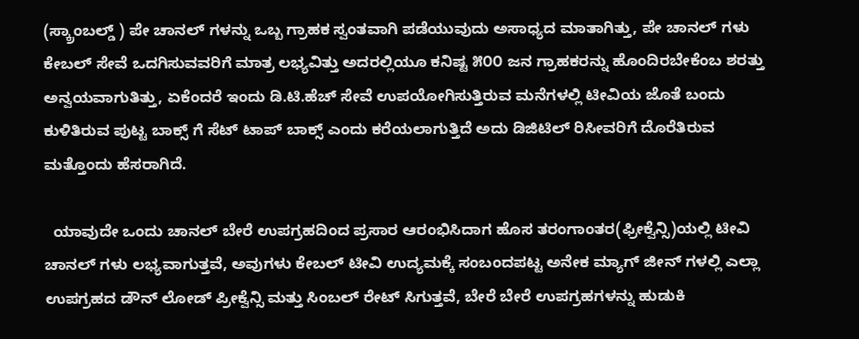(ಸ್ಕ್ರಾಂಬಲ್ಡ್ ) ಪೇ ಚಾನಲ್ ಗಳನ್ನು ಒಬ್ಬ ಗ್ರಾಹಕ ಸ್ವಂತವಾಗಿ ಪಡೆಯುವುದು ಅಸಾಧ್ಯದ ಮಾತಾಗಿತ್ತು, ಪೇ ಚಾನಲ್ ಗಳು ಕೇಬಲ್ ಸೇವೆ ಒದಗಿಸುವವರಿಗೆ ಮಾತ್ರ ಲಭ್ಯವಿತ್ತು ಅದರಲ್ಲಿಯೂ ಕನಿಷ್ಟ ೫೦೦ ಜನ ಗ್ರಾಹಕರನ್ನು ಹೊಂದಿರಬೇಕೆಂಬ ಶರತ್ತು ಅನ್ವಯವಾಗುತಿತ್ತು, ಏಕೆಂದರೆ ಇಂದು ಡಿ.ಟಿ.ಹೆಚ್ ಸೇವೆ ಉಪಯೋಗಿಸುತ್ತಿರುವ ಮನೆಗಳಲ್ಲಿ ಟೀವಿಯ ಜೊತೆ ಬಂದು ಕುಳಿತಿರುವ ಪುಟ್ಟ ಬಾಕ್ಸ್ ಗೆ ಸೆಟ್ ಟಾಪ್ ಬಾಕ್ಸ್ ಎಂದು ಕರೆಯಲಾಗುತ್ತಿದೆ ಅದು ಡಿಜಿಟಿಲ್ ರಿಸೀವರಿಗೆ ದೊರೆತಿರುವ ಮತ್ತೊಂದು ಹೆಸರಾಗಿದೆ.

  ಯಾವುದೇ ಒಂದು ಚಾನಲ್ ಬೇರೆ ಉಪಗ್ರಹದಿಂದ ಪ್ರಸಾರ ಆರಂಭಿಸಿದಾಗ ಹೊಸ ತರಂಗಾಂತರ(ಫ್ರೀಕ್ವೆನ್ಸಿ)ಯಲ್ಲಿ ಟೀವಿ ಚಾನಲ್ ಗಳು ಲಭ್ಯವಾಗುತ್ತವೆ, ಅವುಗಳು ಕೇಬಲ್ ಟೀವಿ ಉದ್ಯಮಕ್ಕೆ ಸಂಬಂದಪಟ್ಟ ಅನೇಕ ಮ್ಯಾಗ್ ಜೀನ್ ಗಳಲ್ಲಿ ಎಲ್ಲಾ ಉಪಗ್ರಹದ ಡೌನ್ ಲೋಡ್ ಪ್ರೀಕ್ವೆನ್ಸಿ ಮತ್ತು ಸಿಂಬಲ್ ರೇಟ್ ಸಿಗುತ್ತವೆ, ಬೇರೆ ಬೇರೆ ಉಪಗ್ರಹಗಳನ್ನು ಹುಡುಕಿ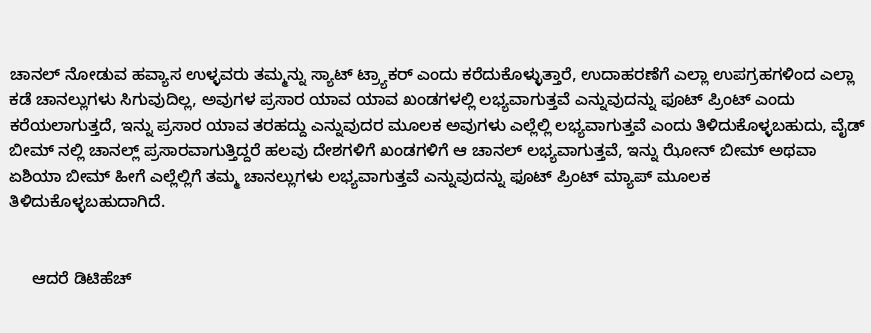ಚಾನಲ್ ನೋಡುವ ಹವ್ಯಾಸ ಉಳ್ಳವರು ತಮ್ಮನ್ನು ಸ್ಯಾಟ್ ಟ್ರ್ಯಾಕರ್ ಎಂದು ಕರೆದುಕೊಳ್ಳುತ್ತಾರೆ, ಉದಾಹರಣೆಗೆ ಎಲ್ಲಾ ಉಪಗ್ರಹಗಳಿಂದ ಎಲ್ಲಾ ಕಡೆ ಚಾನಲ್ಲುಗಳು ಸಿಗುವುದಿಲ್ಲ, ಅವುಗಳ ಪ್ರಸಾರ ಯಾವ ಯಾವ ಖಂಡಗಳಲ್ಲಿ ಲಭ್ಯವಾಗುತ್ತವೆ ಎನ್ನುವುದನ್ನು ಫೂಟ್ ಪ್ರಿಂಟ್ ಎಂದು ಕರೆಯಲಾಗುತ್ತದೆ, ಇನ್ನು ಪ್ರಸಾರ ಯಾವ ತರಹದ್ದು ಎನ್ನುವುದರ ಮೂಲಕ ಅವುಗಳು ಎಲ್ಲೆಲ್ಲಿ ಲಭ್ಯವಾಗುತ್ತವೆ ಎಂದು ತಿಳಿದುಕೊಳ್ಳಬಹುದು, ವೈಡ್ ಬೀಮ್ ನಲ್ಲಿ ಚಾನಲ್ಲ್ ಪ್ರಸಾರವಾಗುತ್ತಿದ್ದರೆ ಹಲವು ದೇಶಗಳಿಗೆ ಖಂಡಗಳಿಗೆ ಆ ಚಾನಲ್ ಲಭ್ಯವಾಗುತ್ತವೆ, ಇನ್ನು ಝೋನ್ ಬೀಮ್ ಅಥವಾ ಏಶಿಯಾ ಬೀಮ್ ಹೀಗೆ ಎಲ್ಲೆಲ್ಲಿಗೆ ತಮ್ಮ ಚಾನಲ್ಲುಗಳು ಲಭ್ಯವಾಗುತ್ತವೆ ಎನ್ನುವುದನ್ನು ಫೂಟ್ ಪ್ರಿಂಟ್ ಮ್ಯಾಪ್ ಮೂಲಕ ತಿಳಿದುಕೊಳ್ಳಬಹುದಾಗಿದೆ.


     ಆದರೆ ಡಿಟಿಹೆಚ್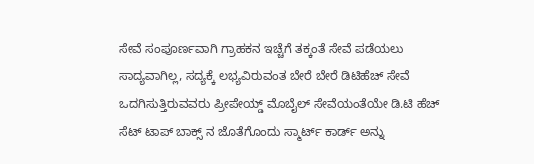ಸೇವೆ ಸಂಪೂರ್ಣವಾಗಿ ಗ್ರಾಹಕನ ಇಚ್ಚೆಗೆ ತಕ್ಕಂತೆ ಸೇವೆ ಪಡೆಯಲು ಸಾದ್ಯವಾಗಿಲ್ಲ, ಸದ್ಯಕ್ಕೆ ಲಭ್ಯವಿರುವಂತ ಬೇರೆ ಬೇರೆ ಡಿಟಿಹೆಚ್ ಸೇವೆ ಒದಗಿಸುತ್ತಿರುವವರು ಪ್ರೀಪೇಯ್ಡ್ ಮೊಬೈಲ್ ಸೇವೆಯಂತೆಯೇ ಡಿ.ಟಿ ಹೆಚ್ ಸೆಟ್ ಟಾಪ್ ಬಾಕ್ಸ್ ನ ಜೊತೆಗೊಂದು ಸ್ಮಾರ್ಟ್ ಕಾರ್ಡ್ ಅನ್ನು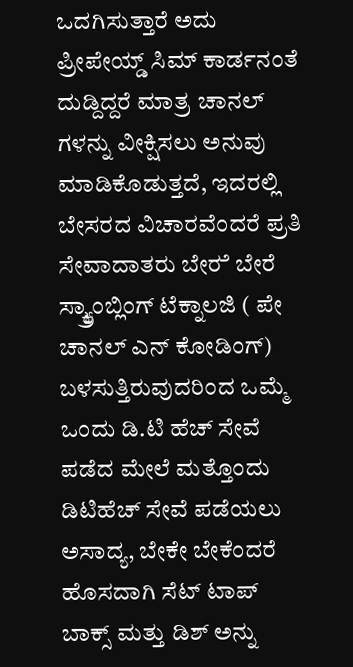ಒದಗಿಸುತ್ತಾರೆ ಅದು ಪ್ರೀಪೇಯ್ಡ್ ಸಿಮ್ ಕಾರ್ಡನಂತೆ ದುಡ್ದಿದ್ದರೆ ಮಾತ್ರ ಚಾನಲ್ ಗಳನ್ನು ವೀಕ್ಷಿಸಲು ಅನುವು ಮಾಡಿಕೊಡುತ್ತದೆ, ಇದರಲ್ಲಿ ಬೇಸರದ ವಿಚಾರವೆಂದರೆ ಪ್ರತಿ ಸೇವಾದಾತರು ಬೇರ‍ೆ ಬೇರೆ ಸ್ಕ್ರ್ಯಾಂಬ್ಲಿಂಗ್ ಟೆಕ್ನಾಲಜಿ ( ಪೇ ಚಾನಲ್ ಎನ್ ಕೋಡಿಂಗ್) ಬಳಸುತ್ತಿರುವುದರಿಂದ ಒಮ್ಮೆ ಒಂದು ಡಿ.ಟಿ ಹೆಚ್ ಸೇವೆ ಪಡೆದ ಮೇಲೆ ಮತ್ತೊಂದು ಡಿಟಿಹೆಚ್ ಸೇವೆ ಪಡೆಯಲು ಅಸಾದ್ಯ, ಬೇಕೇ ಬೇಕೆಂದರೆ ಹೊಸದಾಗಿ ಸೆಟ್ ಟಾಪ್ ಬಾಕ್ಸ್ ಮತ್ತು ಡಿಶ್ ಅನ್ನು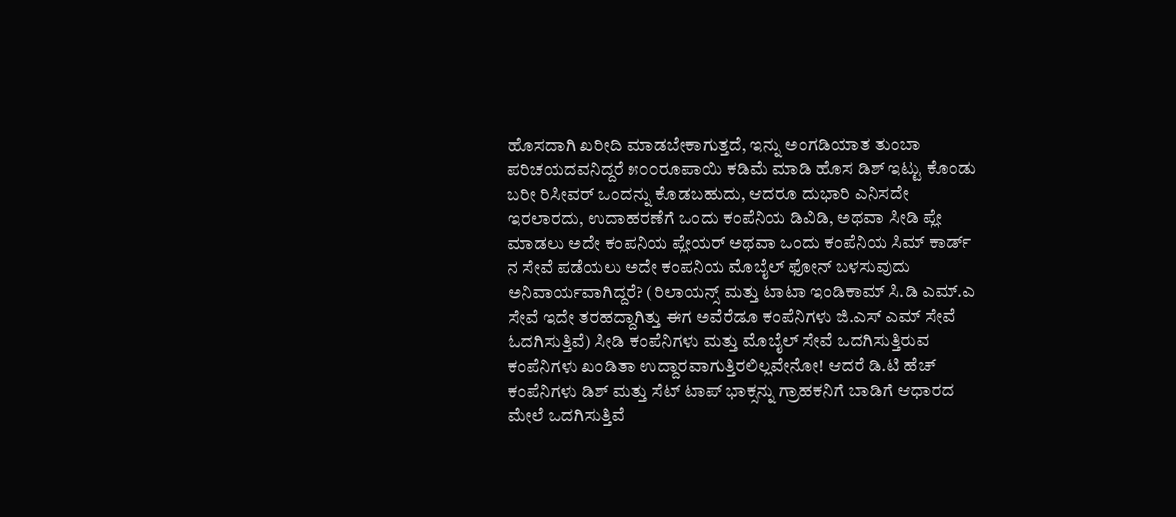ಹೊಸದಾಗಿ ಖರೀದಿ ಮಾಡಬೇಕಾಗುತ್ತದೆ, ಇನ್ನು ಅಂಗಡಿಯಾತ ತುಂಬಾ ಪರಿಚಯದವನಿದ್ದರೆ ೫೦೦ರೂಪಾಯಿ ಕಡಿಮೆ ಮಾಡಿ ಹೊಸ ಡಿಶ್ ಇಟ್ಟು ಕೊಂಡು ಬರೀ ರಿಸೀವರ್ ಒಂದನ್ನು ಕೊಡಬಹುದು, ಆದರೂ ದುಭಾರಿ ಎನಿಸದೇ ಇರಲಾರದು, ಉದಾಹರಣೆಗೆ ಒಂದು ಕಂಪೆನಿಯ ಡಿವಿಡಿ, ಅಥವಾ ಸೀಡಿ ಪ್ಲೇ ಮಾಡಲು ಅದೇ ಕಂಪನಿಯ ಪ್ಲೇಯರ್ ಅಥವಾ ಒಂದು ಕಂಪೆನಿಯ ಸಿಮ್ ಕಾರ್ಡ್ ನ ಸೇವೆ ಪಡೆಯಲು ಅದೇ ಕಂಪನಿಯ ಮೊಬೈಲ್ ಫೋನ್ ಬಳಸುವುದು ಅನಿವಾರ್ಯವಾಗಿದ್ದರೆ? (ರಿಲಾಯನ್ಸ್ ಮತ್ತು ಟಾಟಾ ಇಂಡಿಕಾಮ್ ಸಿ.ಡಿ ಎಮ್.ಎ ಸೇವೆ ಇದೇ ತರಹದ್ದಾಗಿತ್ತು ಈಗ ಅವೆರೆಡೂ ಕಂಪೆನಿಗಳು ಜಿ.ಎಸ್ ಎಮ್ ಸೇವೆ ಓದಗಿಸುತ್ತಿವೆ) ಸೀಡಿ ಕಂಪೆನಿಗಳು ಮತ್ತು ಮೊಬೈಲ್ ಸೇವೆ ಒದಗಿಸುತ್ತಿರುವ ಕಂಪೆನಿಗಳು ಖಂಡಿತಾ ಉದ್ದಾರವಾಗುತ್ತಿರಲಿಲ್ಲವೇನೋ! ಆದರೆ ಡಿ.ಟಿ ಹೆಚ್ ಕಂಪೆನಿಗಳು ಡಿಶ್ ಮತ್ತು ಸೆಟ್ ಟಾಪ್ ಭಾಕ್ಸನ್ನು ಗ್ರಾಹಕನಿಗೆ ಬಾಡಿಗೆ ಆಧಾರದ ಮೇಲೆ ಒದಗಿಸುತ್ತಿವೆ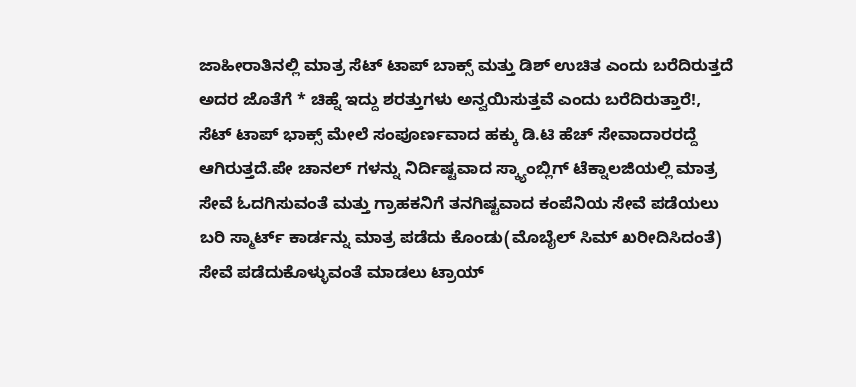ಜಾಹೀರಾತಿನಲ್ಲಿ ಮಾತ್ರ ಸೆಟ್ ಟಾಪ್ ಬಾಕ್ಸ್ ಮತ್ತು ಡಿಶ್ ಉಚಿತ ಎಂದು ಬರೆದಿರುತ್ತದೆ ಅದರ ಜೊತೆಗೆ * ಚಿಹ್ನೆ ಇದ್ದು ಶರತ್ತುಗಳು ಅನ್ವಯಿಸುತ್ತವೆ ಎಂದು ಬರೆದಿರುತ್ತಾರೆ!, ಸೆಟ್ ಟಾಪ್ ಭಾಕ್ಸ್ ಮೇಲೆ ಸಂಪೂರ್ಣವಾದ ಹಕ್ಕು ಡಿ.ಟಿ ಹೆಚ್ ಸೇವಾದಾರರದ್ದೆ ಆಗಿರುತ್ತದೆ.ಪೇ ಚಾನಲ್ ಗಳನ್ನು ನಿರ್ದಿಷ್ಟವಾದ ಸ್ಕ್ಯಾಂಬ್ಲಿಗ್ ಟೆಕ್ನಾಲಜಿಯಲ್ಲಿ ಮಾತ್ರ ಸೇವೆ ಓದಗಿಸುವಂತೆ ಮತ್ತು ಗ್ರಾಹಕನಿಗೆ ತನಗಿಷ್ಟವಾದ ಕಂಪೆನಿಯ ಸೇವೆ ಪಡೆಯಲು ಬರಿ ಸ್ಮಾರ್ಟ್ ಕಾರ್ಡನ್ನು ಮಾತ್ರ ಪಡೆದು ಕೊಂಡು(ಮೊಬೈಲ್ ಸಿಮ್ ಖರೀದಿಸಿದಂತೆ) ಸೇವೆ ಪಡೆದುಕೊಳ್ಳುವಂತೆ ಮಾಡಲು ಟ್ರಾಯ್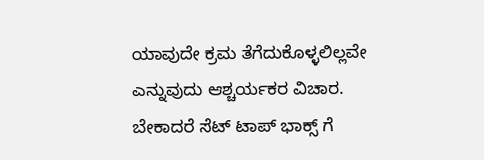ಯಾವುದೇ ಕ್ರಮ ತೆಗೆದುಕೊಳ್ಳಲಿಲ್ಲವೇ ಎನ್ನುವುದು ಆಶ್ಚರ್ಯಕರ ವಿಚಾರ. ಬೇಕಾದರೆ ಸೆಟ್ ಟಾಪ್ ಭಾಕ್ಸ್ ಗೆ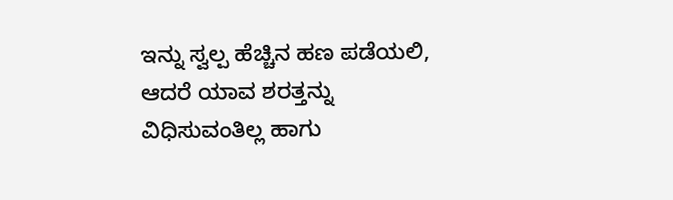ಇನ್ನು ಸ್ವಲ್ಪ ಹೆಚ್ಚಿನ ಹಣ ಪಡೆಯಲಿ, ಆದರೆ ಯಾವ ಶರತ್ತನ್ನು ವಿಧಿಸುವಂತಿಲ್ಲ ಹಾಗು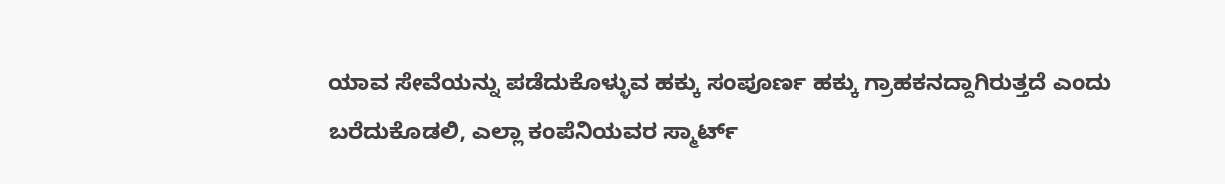ಯಾವ ಸೇವೆಯನ್ನು ಪಡೆದುಕೊಳ್ಳುವ ಹಕ್ಕು ಸಂಪೂರ್ಣ ಹಕ್ಕು ಗ್ರಾಹಕನದ್ದಾಗಿರುತ್ತದೆ ಎಂದು ಬರೆದುಕೊಡಲಿ, ಎಲ್ಲಾ ಕಂಪೆನಿಯವರ ಸ್ಮಾರ್ಟ್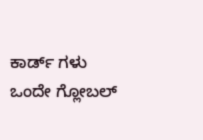ಕಾರ್ಡ್ ಗಳು ಒಂದೇ ಗ್ಲೋಬಲ್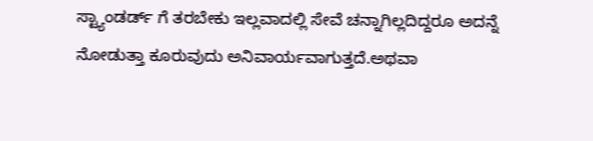ಸ್ಟ್ಯಾಂಡರ್ಡ್ ಗೆ ತರಬೇಕು ಇಲ್ಲವಾದಲ್ಲಿ ಸೇವೆ ಚನ್ನಾಗಿಲ್ಲದಿದ್ದರೂ ಅದನ್ನೆ ನೋಡುತ್ತಾ ಕೂರುವುದು ಅನಿವಾರ್ಯವಾಗುತ್ತದೆ.ಅಥವಾ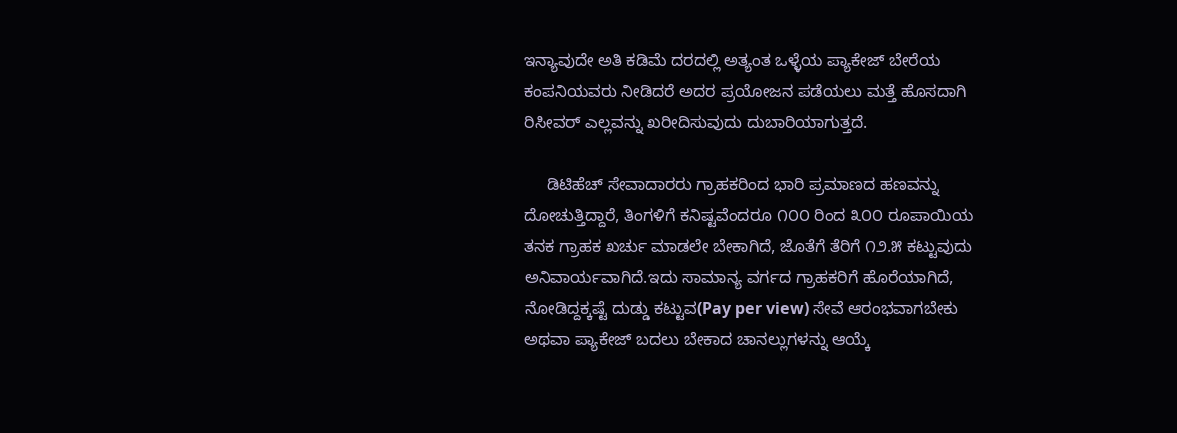ಇನ್ಯಾವುದೇ ಅತಿ ಕಡಿಮೆ ದರದಲ್ಲಿ ಅತ್ಯಂತ ಒಳ್ಳೆಯ ಪ್ಯಾಕೇಜ್ ಬೇರೆಯ ಕಂಪನಿಯವರು ನೀಡಿದರೆ ಅದರ ಪ್ರಯೋಜನ ಪಡೆಯಲು ಮತ್ತೆ ಹೊಸದಾಗಿ ರಿಸೀವರ್ ಎಲ್ಲವನ್ನು ಖರೀದಿಸುವುದು ದುಬಾರಿಯಾಗುತ್ತದೆ.

     ಡಿಟಿಹೆಚ್ ಸೇವಾದಾರರು ಗ್ರಾಹಕರಿಂದ ಭಾರಿ ಪ್ರಮಾಣದ ಹಣವನ್ನು ದೋಚುತ್ತಿದ್ದಾರೆ, ತಿಂಗಳಿಗೆ ಕನಿಷ್ಟವೆಂದರೂ ೧೦೦ ರಿಂದ ೩೦೦ ರೂಪಾಯಿಯ ತನಕ ಗ್ರಾಹಕ ಖರ್ಚು ಮಾಡಲೇ ಬೇಕಾಗಿದೆ, ಜೊತೆಗೆ ತೆರಿಗೆ ೧೨.೫ ಕಟ್ಟುವುದು ಅನಿವಾರ್ಯವಾಗಿದೆ.ಇದು ಸಾಮಾನ್ಯ ವರ್ಗದ ಗ್ರಾಹಕರಿಗೆ ಹೊರೆಯಾಗಿದೆ, ನೋಡಿದ್ದಕ್ಕಷ್ಟೆ ದುಡ್ಡು ಕಟ್ಟುವ(Pay per view) ಸೇವೆ ಆರಂಭವಾಗಬೇಕು ಅಥವಾ ಪ್ಯಾಕೇಜ್ ಬದಲು ಬೇಕಾದ ಚಾನಲ್ಲುಗಳನ್ನು ಆಯ್ಕೆ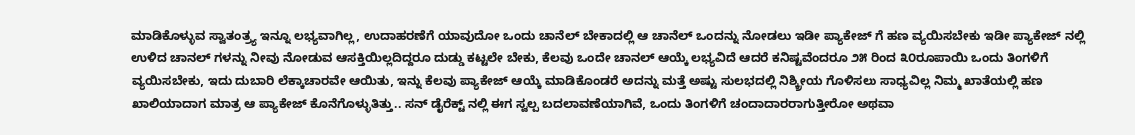ಮಾಡಿಕೊಳ್ಳುವ ಸ್ವಾತಂತ್ರ್ಯ ಇನ್ನೂ ಲಭ್ಯವಾಗಿಲ್ಲ, ಉದಾಹರಣೆಗೆ ಯಾವುದೋ ಒಂದು ಚಾನೆಲ್ ಬೇಕಾದಲ್ಲಿ ಆ ಚಾನೆಲ್ ಒಂದನ್ನು ನೋಡಲು ಇಡೀ ಪ್ಯಾಕೇಜ್ ಗೆ ಹಣ ವ್ಯಯಿಸಬೇಕು ಇಡೀ ಪ್ಯಾಕೇಜ್ ನಲ್ಲಿ ಉಳಿದ ಚಾನಲ್ ಗಳನ್ನು ನೀವು ನೋಡುವ ಆಸಕ್ತಿಯಿಲ್ಲದಿದ್ದರೂ ದುಡ್ಡು ಕಟ್ಟಲೇ ಬೇಕು, ಕೆಲವು ಒಂದೇ ಚಾನಲ್ ಆಯ್ಕೆ ಲಭ್ಯವಿದೆ ಆದರೆ ಕನಿಷ್ಟವೆಂದರೂ ೨೫ ರಿಂದ ೩೦ರೂಪಾಯಿ ಒಂದು ತಿಂಗಳಿಗೆ ವ್ಯಯಿಸಬೇಕು, ಇದು ದುಬಾರಿ ಲೆಕ್ಕಾಚಾರವೇ ಆಯಿತು, ಇನ್ನು ಕೆಲವು ಪ್ಯಾಕೇಜ್ ಆಯ್ಕೆ ಮಾಡಿಕೊಂಡರೆ ಅದನ್ನು ಮತ್ತೆ ಅಷ್ಟು ಸುಲಭದಲ್ಲಿ ನಿಶ್ಕ್ರೀಯ ಗೊಳಿಸಲು ಸಾಧ್ಯವಿಲ್ಲ ನಿಮ್ಮ ಖಾತೆಯಲ್ಲಿ ಹಣ ಖಾಲಿಯಾದಾಗ ಮಾತ್ರ ಆ ಪ್ಯಾಕೇಜ್ ಕೊನೆಗೊಳ್ಳುತಿತ್ತು.. ಸನ್ ಡೈರೆಕ್ಟ್ ನಲ್ಲಿ ಈಗ ಸ್ವಲ್ಪ ಬದಲಾವಣೆಯಾಗಿವೆ, ಒಂದು ತಿಂಗಳಿಗೆ ಚಂದಾದಾರರಾಗುತ್ತೀರೋ ಅಥವಾ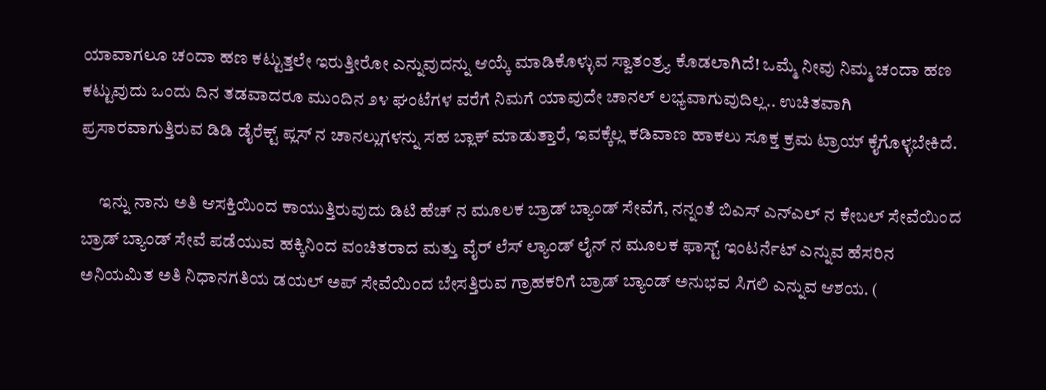ಯಾವಾಗಲೂ ಚಂದಾ ಹಣ ಕಟ್ಟುತ್ತಲೇ ಇರುತ್ತೀರೋ ಎನ್ನುವುದನ್ನು ಆಯ್ಕೆ ಮಾಡಿಕೊಳ್ಳುವ ಸ್ವಾತಂತ್ರ್ಯ ಕೊಡಲಾಗಿದೆ! ಒಮ್ಮೆ ನೀವು ನಿಮ್ಮ ಚಂದಾ ಹಣ ಕಟ್ಟುವುದು ಒಂದು ದಿನ ತಡವಾದರೂ ಮುಂದಿನ ೨೪ ಘಂಟೆಗಳ ವರೆಗೆ ನಿಮಗೆ ಯಾವುದೇ ಚಾನಲ್ ಲಭ್ಯವಾಗುವುದಿಲ್ಲ.. ಉಚಿತವಾಗಿ ಪ್ರಸಾರವಾಗುತ್ತಿರುವ ಡಿಡಿ ಡೈರೆಕ್ಟ್ ಪ್ಲಸ್ ನ ಚಾನಲ್ಲುಗಳನ್ನು ಸಹ ಬ್ಲಾಕ್ ಮಾಡುತ್ತಾರೆ, ಇವಕ್ಕೆಲ್ಲ ಕಡಿವಾಣ ಹಾಕಲು ಸೂಕ್ತ ಕ್ರಮ ಟ್ರಾಯ್ ಕೈಗೊಳ್ಳಬೇಕಿದೆ.

     ಇನ್ನು ನಾನು ಅತಿ ಆಸಕ್ತಿಯಿಂದ ಕಾಯುತ್ತಿರುವುದು ಡಿಟಿ ಹೆಚ್ ನ ಮೂಲಕ ಬ್ರಾಡ್ ಬ್ಯಾಂಡ್ ಸೇವೆಗೆ, ನನ್ನಂತೆ ಬಿಎಸ್ ಎನ್ಎಲ್ ನ ಕೇಬಲ್ ಸೇವೆಯಿಂದ ಬ್ರಾಡ್ ಬ್ಯಾಂಡ್ ಸೇವೆ ಪಡೆಯುವ ಹಕ್ಕಿನಿಂದ ವಂಚಿತರಾದ ಮತ್ತು ವೈರ್ ಲೆಸ್ ಲ್ಯಾಂಡ್ ಲೈನ್ ನ ಮೂಲಕ ಫಾಸ್ಟ್ ಇಂಟರ್ನೆಟ್ ಎನ್ನುವ ಹೆಸರಿನ ಅನಿಯಮಿತ ಅತಿ ನಿಧಾನಗತಿಯ ಡಯಲ್ ಅಪ್ ಸೇವೆಯಿಂದ ಬೇಸತ್ತಿರುವ ಗ್ರಾಹಕರಿಗೆ ಬ್ರಾಡ್ ಬ್ಯಾಂಡ್ ಅನುಭವ ಸಿಗಲಿ ಎನ್ನುವ ಆಶಯ. (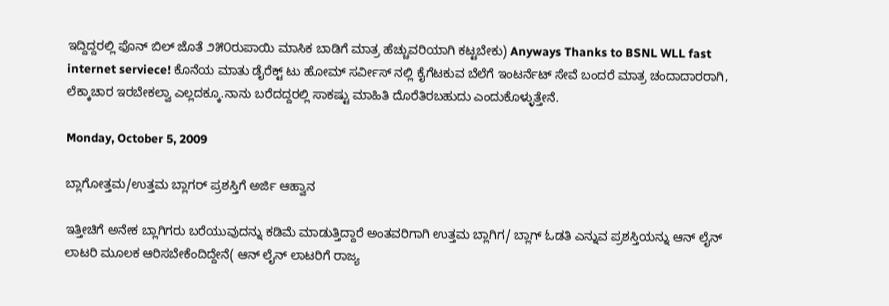ಇದ್ದಿದ್ದರಲ್ಲಿ ಫೊನ್ ಬಿಲ್ ಜೊತೆ ೨೫೦ರುಪಾಯಿ ಮಾಸಿಕ ಬಾಡಿಗೆ ಮಾತ್ರ ಹೆಚ್ಚುವರಿಯಾಗಿ ಕಟ್ಟಬೇಕು) Anyways Thanks to BSNL WLL fast internet serviece! ಕೊನೆಯ ಮಾತು ಡೈರೆಕ್ಟ್ ಟು ಹೋಮ್ ಸರ್ವೀಸ್ ನಲ್ಲಿ ಕೈಗೆಟಕುವ ಬೆಲೆಗೆ ಇಂಟರ್ನೆಟ್ ಸೇವೆ ಬಂದರೆ ಮಾತ್ರ ಚಂದಾದಾರರಾಗಿ, ಲೆಕ್ಕಾಚಾರ ಇರಬೇಕಲ್ವಾ ಎಲ್ಲದಕ್ಕೂ.ನಾನು ಬರೆದದ್ದರಲ್ಲಿ ಸಾಕಷ್ಟು ಮಾಹಿತಿ ದೊರೆತಿರಬಹುದು ಎಂದುಕೊಳ್ಳುತ್ತೇನೆ.

Monday, October 5, 2009

ಬ್ಲಾಗೋತ್ತಮ/ಉತ್ತಮ ಬ್ಲಾಗರ್ ಪ್ರಶಸ್ತಿಗೆ ಅರ್ಜಿ ಆಹ್ವಾನ

ಇತ್ತೀಚಿಗೆ ಅನೇಕ ಬ್ಲಾಗಿಗರು ಬರೆಯುವುದನ್ನು ಕಡಿಮೆ ಮಾಡುತ್ತಿದ್ದಾರೆ ಅಂತವರಿಗಾಗಿ ಉತ್ತಮ ಬ್ಲಾಗಿಗ/ ಬ್ಲಾಗ್ ಓಡತಿ ಎನ್ನುವ ಪ್ರಶಸ್ತಿಯನ್ನು ಆನ್ ಲೈನ್ ಲಾಟರಿ ಮೂಲಕ ಆರಿಸಬೇಕೆಂದಿದ್ದೇನೆ( ಆನ್ ಲೈನ್ ಲಾಟರಿಗೆ ರಾಜ್ಯ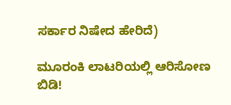ಸರ್ಕಾರ ನಿಷೇದ ಹೇರಿದೆ)

ಮೂರಂಕಿ ಲಾಟರಿಯಲ್ಲಿ ಆರಿಸೋಣ ಬಿಡಿ!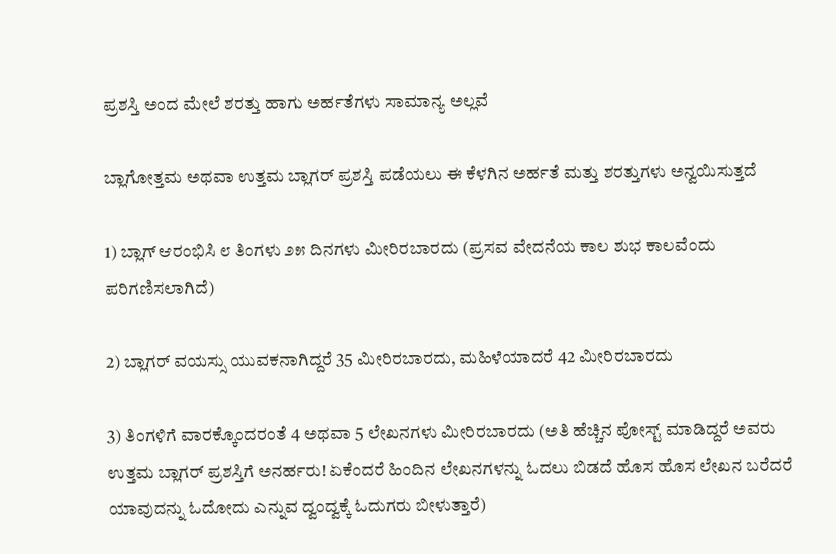ಪ್ರಶಸ್ತಿ ಅಂದ ಮೇಲೆ ಶರತ್ತು ಹಾಗು ಅರ್ಹತೆಗಳು ಸಾಮಾನ್ಯ ಅಲ್ಲವೆ

ಬ್ಲಾಗೋತ್ತಮ ಅಥವಾ ಉತ್ತಮ ಬ್ಲಾಗರ್ ಪ್ರಶಸ್ತಿ ಪಡೆಯಲು ಈ ಕೆಳಗಿನ ಅರ್ಹತೆ ಮತ್ತು ಶರತ್ತುಗಳು ಅನ್ವಯಿಸುತ್ತದೆ

1) ಬ್ಲಾಗ್ ಆರಂಭಿಸಿ ೮ ತಿಂಗಳು ೨೫ ದಿನಗಳು ಮೀರಿರಬಾರದು (ಪ್ರಸವ ವೇದನೆಯ ಕಾಲ ಶುಭ ಕಾಲವೆಂದು ಪರಿಗಣಿಸಲಾಗಿದೆ)

2) ಬ್ಲಾಗರ್ ವಯಸ್ಸು ಯುವಕನಾಗಿದ್ದರೆ 35 ಮೀರಿರಬಾರದು, ಮಹಿಳೆಯಾದರೆ 42 ಮೀರಿರಬಾರದು

3) ತಿಂಗಳಿಗೆ ವಾರಕ್ಕೊಂದರಂತೆ 4 ಅಥವಾ 5 ಲೇಖನಗಳು ಮೀರಿರಬಾರದು (ಅತಿ ಹೆಚ್ಚಿನ ಪೋಸ್ಟ್ ಮಾಡಿದ್ದರೆ ಅವರು ಉತ್ತಮ ಬ್ಲಾಗರ್ ಪ್ರಶಸ್ತಿಗೆ ಅನರ್ಹರು! ಏಕೆಂದರೆ ಹಿಂದಿನ ಲೇಖನಗಳನ್ನು ಓದಲು ಬಿಡದೆ ಹೊಸ ಹೊಸ ಲೇಖನ ಬರೆದರೆ ಯಾವುದನ್ನು ಓದೋದು ಎನ್ನುವ ದ್ವಂದ್ವಕ್ಕೆ ಓದುಗರು ಬೀಳುತ್ತಾರೆ)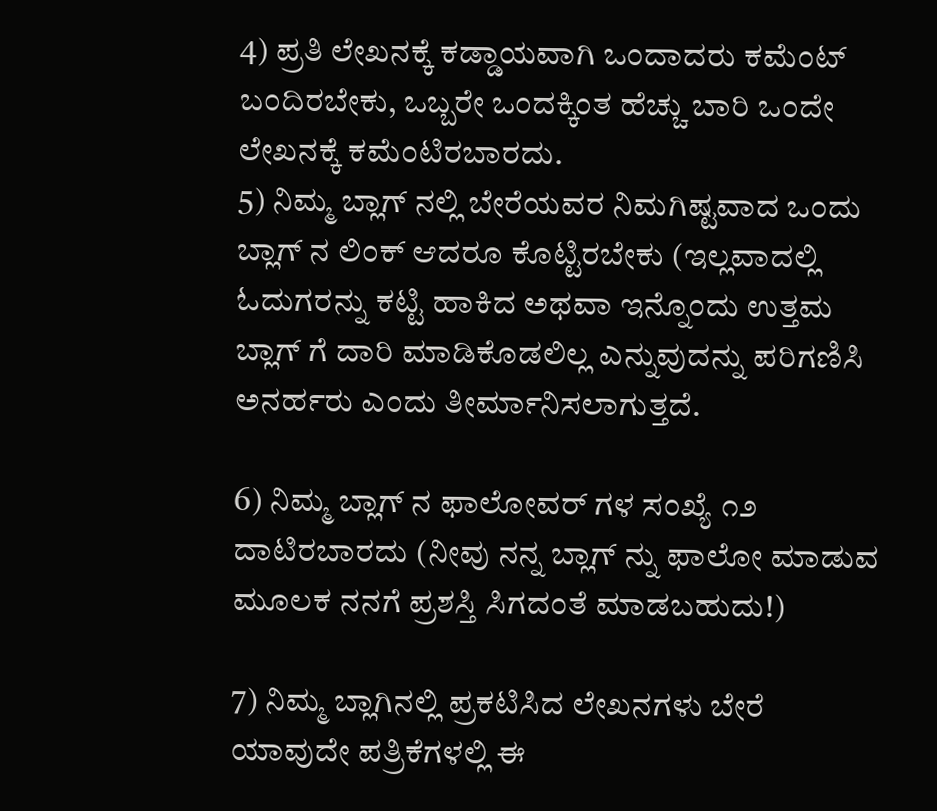4) ಪ್ರತಿ ಲೇಖನಕ್ಕೆ ಕಡ್ಡಾಯವಾಗಿ ಒಂದಾದರು ಕಮೆಂಟ್ ಬಂದಿರಬೇಕು, ಒಬ್ಬರೇ ಒಂದಕ್ಕಿಂತ ಹೆಚ್ಚು ಬಾರಿ ಒಂದೇ ಲೇಖನಕ್ಕೆ ಕಮೆಂಟಿರಬಾರದು.
5) ನಿಮ್ಮ ಬ್ಲಾಗ್ ನಲ್ಲಿ ಬೇರೆಯವರ ನಿಮಗಿಷ್ಟವಾದ ಒಂದು ಬ್ಲಾಗ್ ನ ಲಿಂಕ್ ಆದರೂ ಕೊಟ್ಟಿರಬೇಕು (ಇಲ್ಲವಾದಲ್ಲಿ ಓದುಗರನ್ನು ಕಟ್ಟಿ ಹಾಕಿದ ಅಥವಾ ಇನ್ನೊಂದು ಉತ್ತಮ ಬ್ಲಾಗ್ ಗೆ ದಾರಿ ಮಾಡಿಕೊಡಲಿಲ್ಲ ಎನ್ನುವುದನ್ನು ಪರಿಗಣಿಸಿ ಅನರ್ಹರು ಎಂದು ತೀರ್ಮಾನಿಸಲಾಗುತ್ತದೆ.

6) ನಿಮ್ಮ ಬ್ಲಾಗ್ ನ ಫಾಲೋವರ್ ಗಳ ಸಂಖ್ಯೆ ೧೨ ದಾಟಿರಬಾರದು (ನೀವು ನನ್ನ ಬ್ಲಾಗ್ ನ್ನು ಫಾಲೋ ಮಾಡುವ ಮೂಲಕ ನನಗೆ ಪ್ರಶಸ್ತಿ ಸಿಗದಂತೆ ಮಾಡಬಹುದು!)

7) ನಿಮ್ಮ ಬ್ಲಾಗಿನಲ್ಲಿ ಪ್ರಕಟಿಸಿದ ಲೇಖನಗಳು ಬೇರೆ ಯಾವುದೇ ಪತ್ರಿಕೆಗಳಲ್ಲಿ ಈ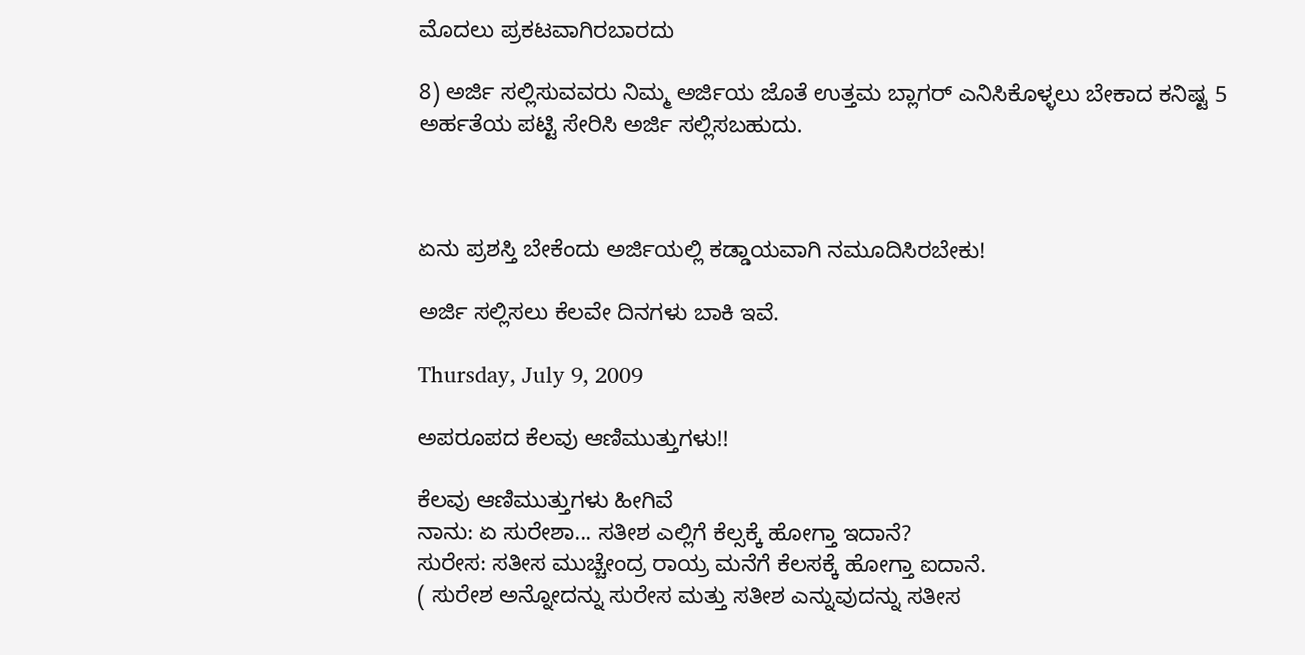ಮೊದಲು ಪ್ರಕಟವಾಗಿರಬಾರದು

8) ಅರ್ಜಿ ಸಲ್ಲಿಸುವವರು ನಿಮ್ಮ ಅರ್ಜಿಯ ಜೊತೆ ಉತ್ತಮ ಬ್ಲಾಗರ್ ಎನಿಸಿಕೊಳ್ಳಲು ಬೇಕಾದ ಕನಿಷ್ಟ 5 ಅರ್ಹತೆಯ ಪಟ್ಟಿ ಸೇರಿಸಿ ಅರ್ಜಿ ಸಲ್ಲಿಸಬಹುದು.



ಏನು ಪ್ರಶಸ್ತಿ ಬೇಕೆಂದು ಅರ್ಜಿಯಲ್ಲಿ ಕಡ್ಡಾಯವಾಗಿ ನಮೂದಿಸಿರಬೇಕು!

ಅರ್ಜಿ ಸಲ್ಲಿಸಲು ಕೆಲವೇ ದಿನಗಳು ಬಾಕಿ ಇವೆ.

Thursday, July 9, 2009

ಅಪರೂಪದ ಕೆಲವು ಆಣಿಮುತ್ತುಗಳು!!

ಕೆಲವು ಆಣಿಮುತ್ತುಗಳು ಹೀಗಿವೆ
ನಾನು: ಏ ಸುರೇಶಾ... ಸತೀಶ ಎಲ್ಲಿಗೆ ಕೆಲ್ಸಕ್ಕೆ ಹೋಗ್ತಾ ಇದಾನೆ?
ಸುರೇಸ: ಸತೀಸ ಮುಚ್ಚೇಂದ್ರ ರಾಯ್ರ ಮನೆಗೆ ಕೆಲಸಕ್ಕೆ ಹೋಗ್ತಾ ಐದಾನೆ.
( ಸುರೇಶ ಅನ್ನೋದನ್ನು ಸುರೇಸ ಮತ್ತು ಸತೀಶ ಎನ್ನುವುದನ್ನು ಸತೀಸ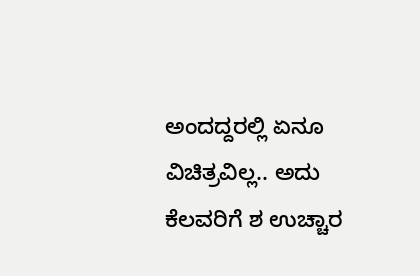ಅಂದದ್ದರಲ್ಲಿ ಏನೂ ವಿಚಿತ್ರವಿಲ್ಲ.. ಅದು ಕೆಲವರಿಗೆ ಶ ಉಚ್ಚಾರ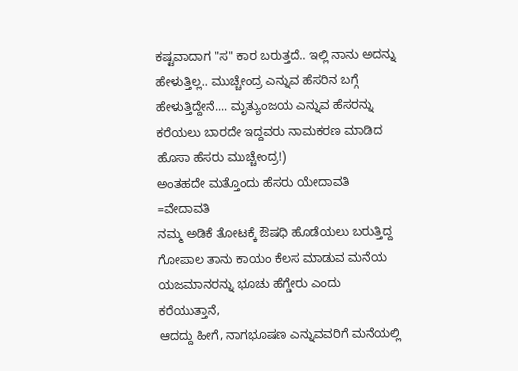ಕಷ್ಟವಾದಾಗ "ಸ" ಕಾರ ಬರುತ್ತದೆ.. ಇಲ್ಲಿ ನಾನು ಅದನ್ನು ಹೇಳುತ್ತಿಲ್ಲ.. ಮುಚ್ಚೇಂದ್ರ ಎನ್ನುವ ಹೆಸರಿನ ಬಗ್ಗೆ ಹೇಳುತ್ತಿದ್ದೇನೆ.... ಮೃತ್ಯುಂಜಯ ಎನ್ನುವ ಹೆಸರನ್ನು ಕರೆಯಲು ಬಾರದೇ ಇದ್ದವರು ನಾಮಕರಣ ಮಾಡಿದ ಹೊಸಾ ಹೆಸರು ಮುಚ್ಚೇಂದ್ರ!)
ಅಂತಹದೇ ಮತ್ತೊಂದು ಹೆಸರು ಯೇದಾವತಿ =ವೇದಾವತಿ
ನಮ್ಮ ಅಡಿಕೆ ತೋಟಕ್ಕೆ ಔಷಧಿ ಹೊಡೆಯಲು ಬರುತ್ತಿದ್ದ ಗೋಪಾಲ ತಾನು ಕಾಯಂ ಕೆಲಸ ಮಾಡುವ ಮನೆಯ ಯಜಮಾನರನ್ನು ಭೂಚು ಹೆಗ್ಡೇರು ಎಂದು ಕರೆಯುತ್ತಾನೆ,
ಆದದ್ದು ಹೀಗೆ, ನಾಗಭೂಷಣ ಎನ್ನುವವರಿಗೆ ಮನೆಯಲ್ಲಿ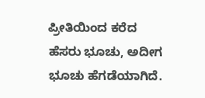ಪ್ರೀತಿಯಿಂದ ಕರೆದ ಹೆಸರು ಭೂಚು, ಅದೀಗ ಭೂಚು ಹೆಗಡೆಯಾಗಿದೆ.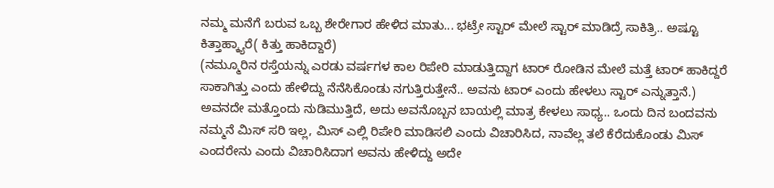ನಮ್ಮ ಮನೆಗೆ ಬರುವ ಒಬ್ಬ ಶೇರೇಗಾರ ಹೇಳಿದ ಮಾತು... ಭಟ್ರೇ ಸ್ಟಾರ್ ಮೇಲೆ ಸ್ಟಾರ್ ಮಾಡಿದ್ರೆ ಸಾಕಿತ್ರಿ.. ಅಷ್ಟೂ ಕಿತ್ತಾಹ್ಕ್ಯಾರೆ( ಕಿತ್ತು ಹಾಕಿದ್ದಾರೆ)
(ನಮ್ಮೂರಿನ ರಸ್ತೆಯನ್ನು ಎರಡು ವರ್ಷಗಳ ಕಾಲ ರಿಪೇರಿ ಮಾಡುತ್ತಿದ್ದಾಗ ಟಾರ್ ರೋಡಿನ ಮೇಲೆ ಮತ್ತೆ ಟಾರ್ ಹಾಕಿದ್ದರೆ ಸಾಕಾಗಿತ್ತು ಎಂದು ಹೇಳಿದ್ದು ನೆನೆಸಿಕೊಂಡು ನಗುತ್ತಿರುತ್ತೇನೆ.. ಅವನು ಟಾರ್ ಎಂದು ಹೇಳಲು ಸ್ಟಾರ್ ಎನ್ನುತ್ತಾನೆ.)
ಅವನದೇ ಮತ್ತೊಂದು ನುಡಿಮುತ್ತಿದೆ, ಅದು ಅವನೊಬ್ಬನ ಬಾಯಲ್ಲಿ ಮಾತ್ರ ಕೇಳಲು ಸಾಧ್ಯ.. ಒಂದು ದಿನ ಬಂದವನು ನಮ್ಮನೆ ಮಿಸ್ ಸರಿ ಇಲ್ಲ, ಮಿಸ್ ಎಲ್ಲಿ ರಿಪೇರಿ ಮಾಡಿಸಲಿ ಎಂದು ವಿಚಾರಿಸಿದ, ನಾವೆಲ್ಲ ತಲೆ ಕೆರೆದುಕೊಂಡು ಮಿಸ್ ಎಂದರೇನು ಎಂದು ವಿಚಾರಿಸಿದಾಗ ಅವನು ಹೇಳಿದ್ದು ಅದೇ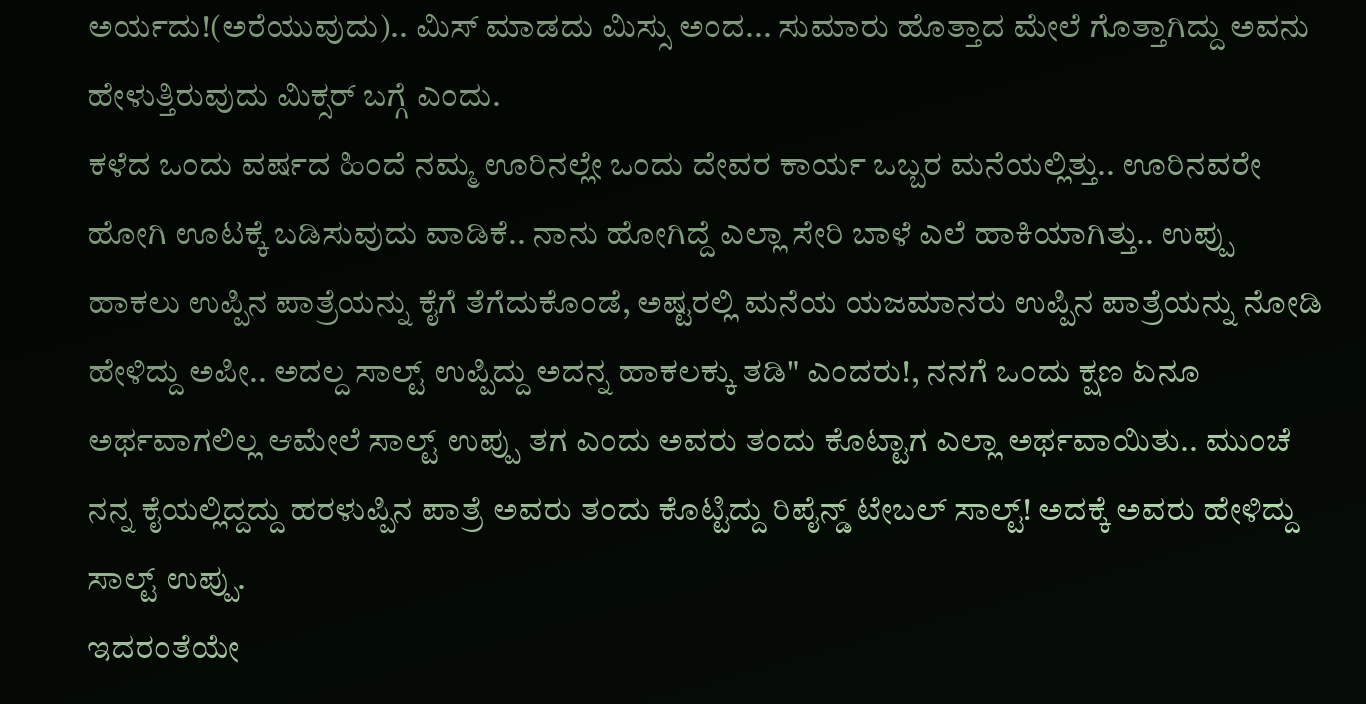ಅರ್ಯದು!(ಅರೆಯುವುದು).. ಮಿಸ್ ಮಾಡದು ಮಿಸ್ಸು ಅಂದ... ಸುಮಾರು ಹೊತ್ತಾದ ಮೇಲೆ ಗೊತ್ತಾಗಿದ್ದು ಅವನು ಹೇಳುತ್ತಿರುವುದು ಮಿಕ್ಸರ್ ಬಗ್ಗೆ ಎಂದು.
ಕಳೆದ ಒಂದು ವರ್ಷದ ಹಿಂದೆ ನಮ್ಮ ಊರಿನಲ್ಲೇ ಒಂದು ದೇವರ ಕಾರ್ಯ ಒಬ್ಬರ ಮನೆಯಲ್ಲಿತ್ತು.. ಊರಿನವರೇ ಹೋಗಿ ಊಟಕ್ಕೆ ಬಡಿಸುವುದು ವಾಡಿಕೆ.. ನಾನು ಹೋಗಿದ್ದೆ ಎಲ್ಲಾ ಸೇರಿ ಬಾಳೆ ಎಲೆ ಹಾಕಿಯಾಗಿತ್ತು.. ಉಪ್ಪು ಹಾಕಲು ಉಪ್ಪಿನ ಪಾತ್ರೆಯನ್ನು ಕೈಗೆ ತೆಗೆದುಕೊಂಡೆ, ಅಷ್ಟರಲ್ಲಿ ಮನೆಯ ಯಜಮಾನರು ಉಪ್ಪಿನ ಪಾತ್ರೆಯನ್ನು ನೋಡಿ ಹೇಳಿದ್ದು ಅಪೀ.. ಅದಲ್ದ ಸಾಲ್ಟ್ ಉಪ್ಪಿದ್ದು ಅದನ್ನ ಹಾಕಲಕ್ಕು ತಡಿ" ಎಂದರು!, ನನಗೆ ಒಂದು ಕ್ಷಣ ಏನೂ ಅರ್ಥವಾಗಲಿಲ್ಲ ಆಮೇಲೆ ಸಾಲ್ಟ್ ಉಪ್ಪು ತಗ ಎಂದು ಅವರು ತಂದು ಕೊಟ್ಟಾಗ ಎಲ್ಲಾ ಅರ್ಥವಾಯಿತು.. ಮುಂಚೆ ನನ್ನ ಕೈಯಲ್ಲಿದ್ದದ್ದು ಹರಳುಪ್ಪಿನ ಪಾತ್ರೆ ಅವರು ತಂದು ಕೊಟ್ಟಿದ್ದು ರಿಪೈನ್ಡ್ ಟೇಬಲ್ ಸಾಲ್ಟ್! ಅದಕ್ಕೆ ಅವರು ಹೇಳಿದ್ದು ಸಾಲ್ಟ್ ಉಪ್ಪು.
ಇದರಂತೆಯೇ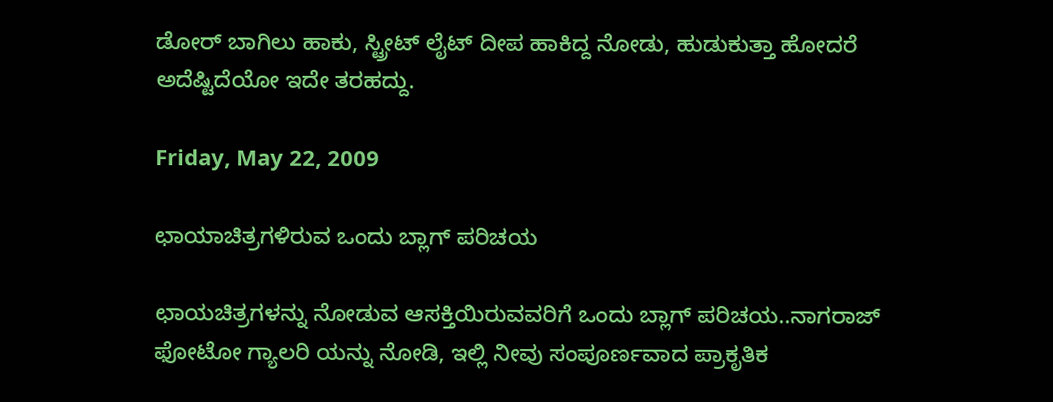ಡೋರ್ ಬಾಗಿಲು ಹಾಕು, ಸ್ಟ್ರೀಟ್ ಲೈಟ್ ದೀಪ ಹಾಕಿದ್ದ ನೋಡು, ಹುಡುಕುತ್ತಾ ಹೋದರೆ ಅದೆಷ್ಟಿದೆಯೋ ಇದೇ ತರಹದ್ದು.

Friday, May 22, 2009

ಛಾಯಾಚಿತ್ರಗಳಿರುವ ಒಂದು ಬ್ಲಾಗ್ ಪರಿಚಯ

ಛಾಯಚಿತ್ರಗಳನ್ನು ನೋಡುವ ಆಸಕ್ತಿಯಿರುವವರಿಗೆ ಒಂದು ಬ್ಲಾಗ್ ಪರಿಚಯ..ನಾಗರಾಜ್ ಫೋಟೋ ಗ್ಯಾಲರಿ ಯನ್ನು ನೋಡಿ, ಇಲ್ಲಿ ನೀವು ಸಂಪೂರ್ಣವಾದ ಪ್ರಾಕೃತಿಕ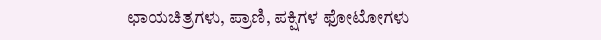ಛಾಯಚಿತ್ರಗಳು, ಪ್ರಾಣಿ, ಪಕ್ಷಿಗಳ ಫೋಟೋಗಳು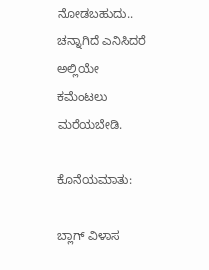ನೋಡಬಹುದು.. ಚನ್ನಾಗಿದೆ ಎನಿಸಿದರೆ ಅಲ್ಲಿಯೇ ಕಮೆಂಟಲು ಮರೆಯಬೇಡಿ.

ಕೊನೆಯಮಾತು:

ಬ್ಲಾಗ್ ವಿಳಾಸ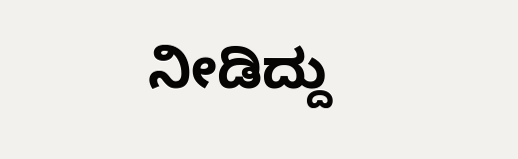ನೀಡಿದ್ದು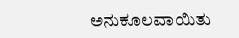ಅನುಕೂಲವಾಯಿತು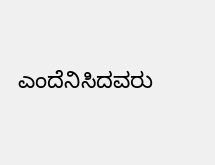ಎಂದೆನಿಸಿದವರು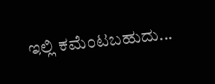ಇಲ್ಲಿ ಕಮೆಂಟಬಹುದು...